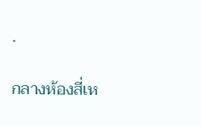.

กลางห้องสี่เห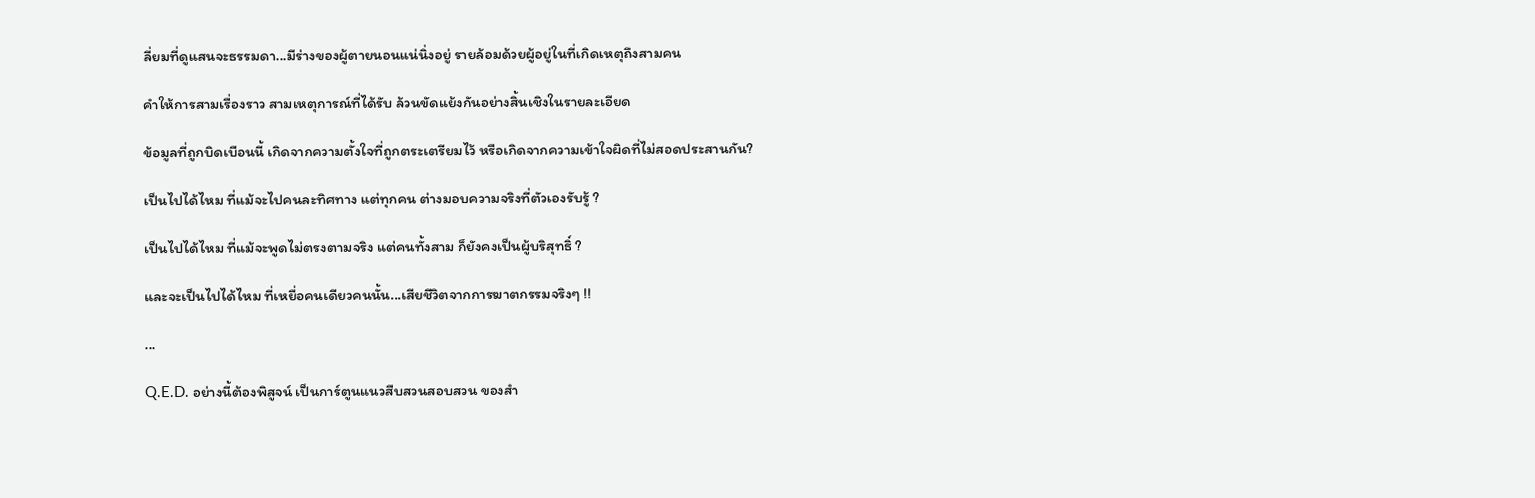ลี่ยมที่ดูแสนจะธรรมดา...มีร่างของผู้ตายนอนแน่นิ่งอยู่ รายล้อมด้วยผู้อยู่ในที่เกิดเหตุถึงสามคน

คำให้การสามเรื่องราว สามเหตุการณ์ที่ได้รับ ล้วนขัดแย้งกันอย่างสิ้นเชิงในรายละเอียด

ข้อมูลที่ถูกบิดเบือนนี้ เกิดจากความตั้งใจที่ถูกตระเตรียมไว้ หรือเกิดจากความเข้าใจผิดที่ไม่สอดประสานกัน?

เป็นไปได้ไหม ที่แม้จะไปคนละทิศทาง แต่ทุกคน ต่างมอบความจริงที่ตัวเองรับรู้ ?

เป็นไปได้ไหม ที่แม้จะพูดไม่ตรงตามจริง แต่คนทั้งสาม ก็ยังคงเป็นผู้บริสุทธิ์ ?

และจะเป็นไปได้ไหม ที่เหยื่อคนเดียวคนนั้น...เสียชีวิตจากการฆาตกรรมจริงๆ !!

...

Q.E.D. อย่างนี้ต้องพิสูจน์ เป็นการ์ตูนแนวสืบสวนสอบสวน ของสำ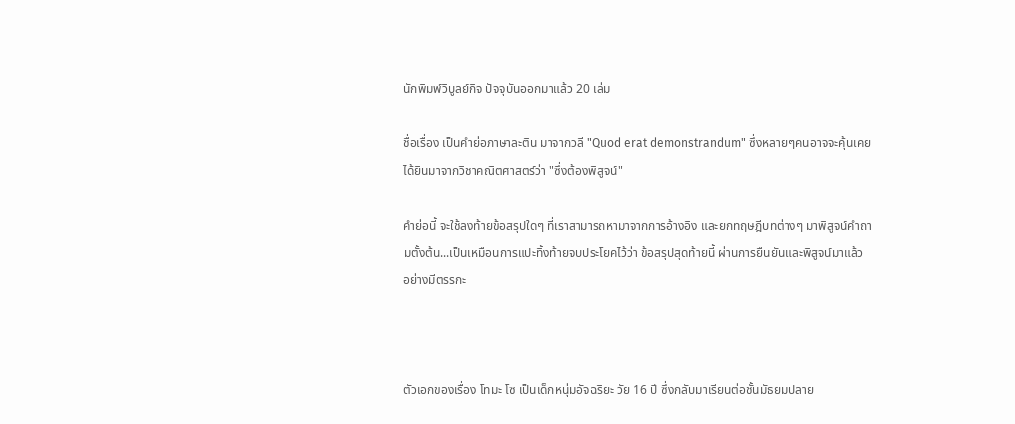นักพิมพ์วิบูลย์กิจ ปัจจุบันออกมาแล้ว 20 เล่ม

ชื่อเรื่อง เป็นคำย่อภาษาละติน มาจากวลี "Quod erat demonstrandum" ซึ่งหลายๆคนอาจจะคุ้นเคย ได้ยินมาจากวิชาคณิตศาสตร์ว่า "ซึ่งต้องพิสูจน์"

คำย่อนี้ จะใช้ลงท้ายข้อสรุปใดๆ ที่เราสามารถหามาจากการอ้างอิง และยกทฤษฎีบทต่างๆ มาพิสูจน์คำถามตั้งต้น...เป็นเหมือนการแปะทิ้งท้ายจบประโยคไว้ว่า ข้อสรุปสุดท้ายนี้ ผ่านการยืนยันและพิสูจน์มาแล้ว อย่างมีตรรกะ



ตัวเอกของเรื่อง โทมะ โซ เป็นเด็กหนุ่มอัจฉริยะ วัย 16 ปี ซึ่งกลับมาเรียนต่อชั้นมัธยมปลาย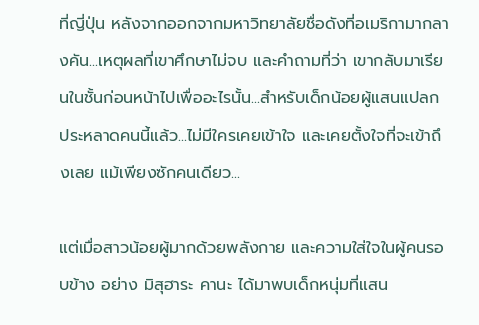ที่ญี่ปุ่น หลังจากออกจากมหาวิทยาลัยชื่อดังที่อเมริกามากลางคัน...เหตุผลที่เขาศึกษาไม่จบ และคำถามที่ว่า เขากลับมาเรียนในชั้นก่อนหน้าไปเพื่ออะไรนั้น...สำหรับเด็กน้อยผู้แสนแปลกประหลาดคนนี้แล้ว...ไม่มีใครเคยเข้าใจ และเคยตั้งใจที่จะเข้าถึงเลย แม้เพียงซักคนเดียว...

แต่เมื่อสาวน้อยผู้มากด้วยพลังกาย และความใส่ใจในผู้คนรอบข้าง อย่าง มิสุฮาระ คานะ ได้มาพบเด็กหนุ่มที่แสน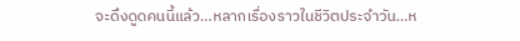จะดึงดูดคนนี้แล้ว...หลากเรื่องราวในชีวิตประจำวัน...ห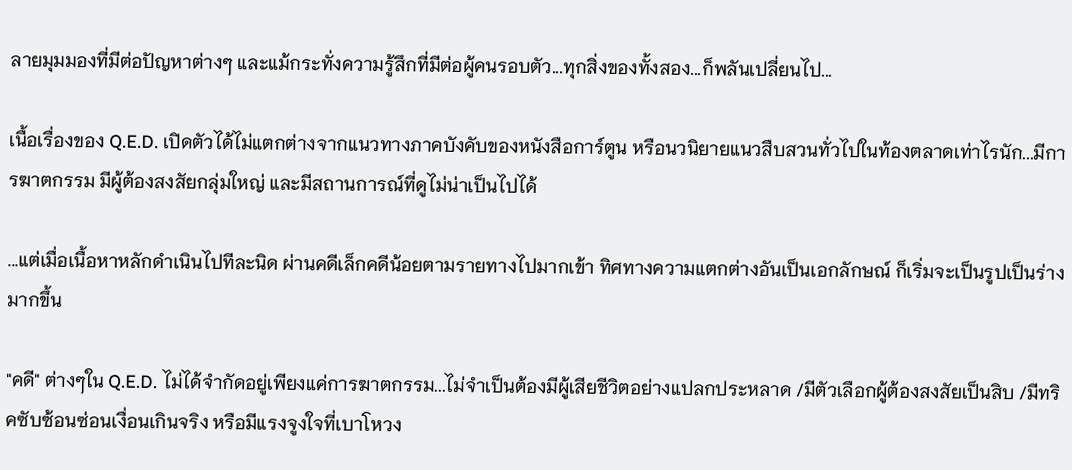ลายมุมมองที่มีต่อปัญหาต่างๆ และแม้กระทั่งความรู้สึกที่มีต่อผู้คนรอบตัว...ทุกสิ่งของทั้งสอง...ก็พลันเปลี่ยนไป...

เนื้อเรื่องของ Q.E.D. เปิดตัวได้ไม่แตกต่างจากแนวทางภาคบังคับของหนังสือการ์ตูน หรือนวนิยายแนวสืบสวนทั่วไปในท้องตลาดเท่าไรนัก...มีการฆาตกรรม มีผู้ต้องสงสัยกลุ่มใหญ่ และมีสถานการณ์ที่ดูไม่น่าเป็นไปได้

...แต่เมื่อเนื้อหาหลักดำเนินไปทีละนิด ผ่านคดีเล็กคดีน้อยตามรายทางไปมากเข้า ทิศทางความแตกต่างอันเป็นเอกลักษณ์ ก็เริ่มจะเป็นรูปเป็นร่างมากขึ้น

"คดี" ต่างๆใน Q.E.D. ไม่ได้จำกัดอยู่เพียงแค่การฆาตกรรม...ไม่จำเป็นต้องมีผู้เสียชีวิตอย่างแปลกประหลาด /มีตัวเลือกผู้ต้องสงสัยเป็นสิบ /มีทริคซับซ้อนซ่อนเงื่อนเกินจริง หรือมีแรงจูงใจที่เบาโหวง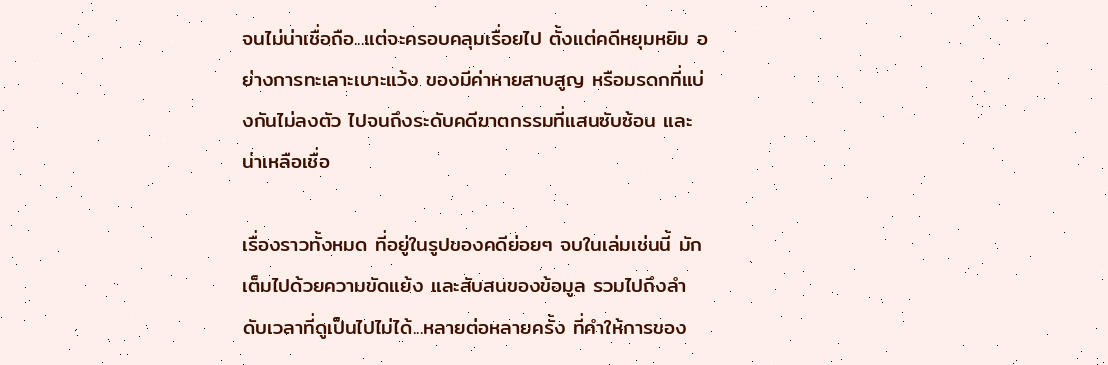จนไม่น่าเชื่อถือ...แต่จะครอบคลุมเรื่อยไป ตั้งแต่คดีหยุมหยิม อย่างการทะเลาะเบาะแว้ง ของมีค่าหายสาบสูญ หรือมรดกที่แบ่งกันไม่ลงตัว ไปจนถึงระดับคดีฆาตกรรมที่แสนซับซ้อน และน่าเหลือเชื่อ

เรื่องราวทั้งหมด ที่อยู่ในรูปของคดีย่อยๆ จบในเล่มเช่นนี้ มักเต็มไปด้วยความขัดแย้ง และสับสนของข้อมูล รวมไปถึงลำดับเวลาที่ดูเป็นไปไม่ได้...หลายต่อหลายครั้ง ที่คำให้การของ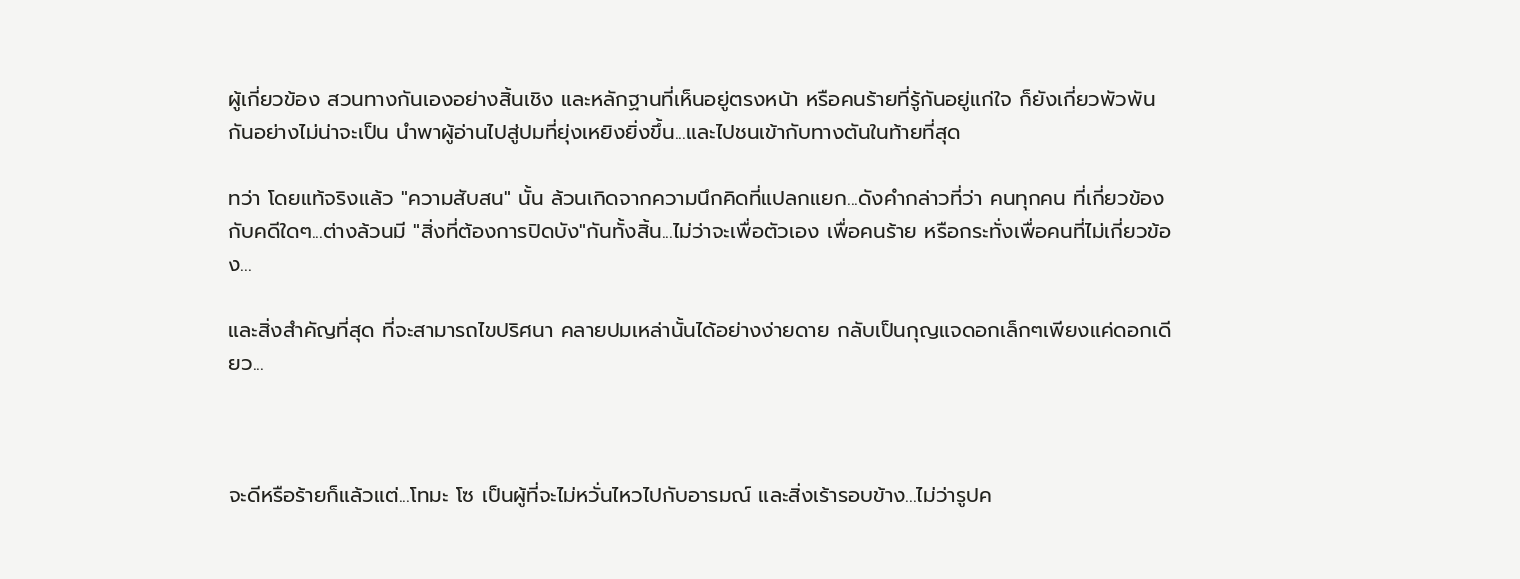ผู้เกี่ยวข้อง สวนทางกันเองอย่างสิ้นเชิง และหลักฐานที่เห็นอยู่ตรงหน้า หรือคนร้ายที่รู้กันอยู่แก่ใจ ก็ยังเกี่ยวพัวพันกันอย่างไม่น่าจะเป็น นำพาผู้อ่านไปสู่ปมที่ยุ่งเหยิงยิ่งขึ้น...และไปชนเข้ากับทางตันในท้ายที่สุด

ทว่า โดยแท้จริงแล้ว "ความสับสน" นั้น ล้วนเกิดจากความนึกคิดที่แปลกแยก...ดังคำกล่าวที่ว่า คนทุกคน ที่เกี่ยวข้องกับคดีใดๆ...ต่างล้วนมี "สิ่งที่ต้องการปิดบัง"กันทั้งสิ้น...ไม่ว่าจะเพื่อตัวเอง เพื่อคนร้าย หรือกระทั่งเพื่อคนที่ไม่เกี่ยวข้อง...

และสิ่งสำคัญที่สุด ที่จะสามารถไขปริศนา คลายปมเหล่านั้นได้อย่างง่ายดาย กลับเป็นกุญแจดอกเล็กๆเพียงแค่ดอกเดียว...



จะดีหรือร้ายก็แล้วแต่...โทมะ โซ เป็นผู้ที่จะไม่หวั่นไหวไปกับอารมณ์ และสิ่งเร้ารอบข้าง...ไม่ว่ารูปค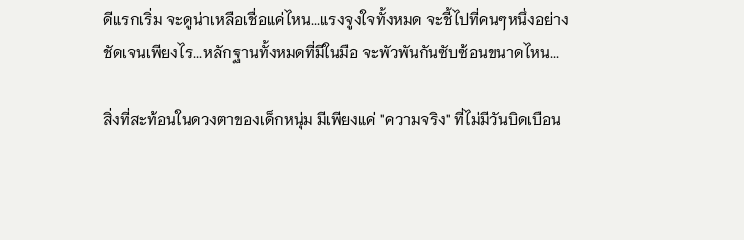ดีแรกเริ่ม จะดูน่าเหลือเชื่อแค่ไหน...แรงจูงใจทั้งหมด จะชี้ไปที่คนๆหนึ่งอย่างชัดเจนเพียงไร...หลักฐานทั้งหมดที่มีในมือ จะพัวพันกันซับซ้อนขนาดไหน...

สิ่งที่สะท้อนในดวงตาของเด็กหนุ่ม มีเพียงแค่ "ความจริง" ที่ไม่มีวันบิดเบือน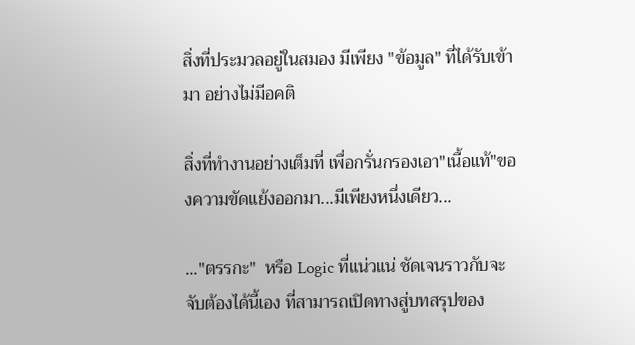สิ่งที่ประมวลอยู่ในสมอง มีเพียง "ข้อมูล" ที่ได้รับเข้ามา อย่างไม่มีอคติ

สิ่งที่ทำงานอย่างเต็มที่ เพื่อกรั่นกรองเอา"เนื้อแท้"ของความขัดแย้งออกมา...มีเพียงหนึ่งเดียว...

..."ตรรกะ"  หรือ Logic ที่แน่วแน่ ชัดเจนราวกับจะจับต้องได้นี้เอง ที่สามารถเปิดทางสู่บทสรุปของ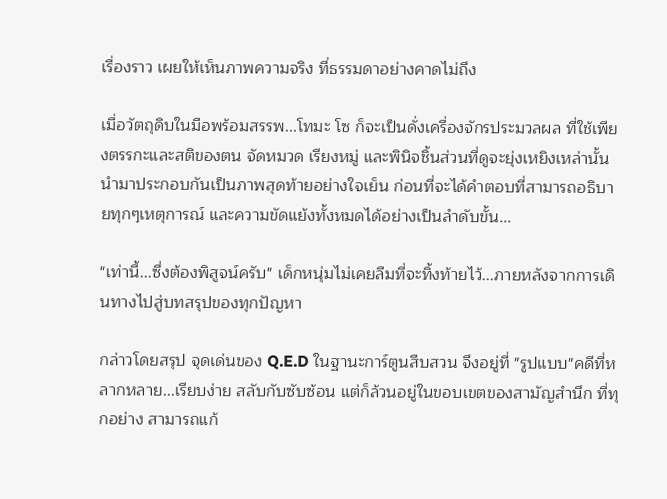เรื่องราว เผยให้เห็นภาพความจริง ที่ธรรมดาอย่างคาดไม่ถึง

เมื่อวัตถุดิบในมือพร้อมสรรพ...โทมะ โซ ก็จะเป็นดั่งเครื่องจักรประมวลผล ที่ใช้เพียงตรรกะและสติของตน จัดหมวด เรียงหมู่ และพินิจชิ้นส่วนที่ดูจะยุ่งเหยิงเหล่านั้น นำมาประกอบกันเป็นภาพสุดท้ายอย่างใจเย็น ก่อนที่จะได้คำตอบที่สามารถอธิบายทุกๆเหตุการณ์ และความขัดแย้งทั้งหมดได้อย่างเป็นลำดับขั้น...

"เท่านี้...ซึ่งต้องพิสูจน์ครับ" เด็กหนุ่มไม่เคยลืมที่จะทิ้งท้ายไว้...ภายหลังจากการเดินทางไปสู่บทสรุปของทุกปัญหา

กล่าวโดยสรุป จุดเด่นของ Q.E.D ในฐานะการ์ตูนสืบสวน จึงอยู่ที่ "รูปแบบ"คดีที่หลากหลาย...เรียบง่าย สลับกับซับซ้อน แต่ก็ล้วนอยู่ในขอบเขตของสามัญสำนึก ที่ทุกอย่าง สามารถแก้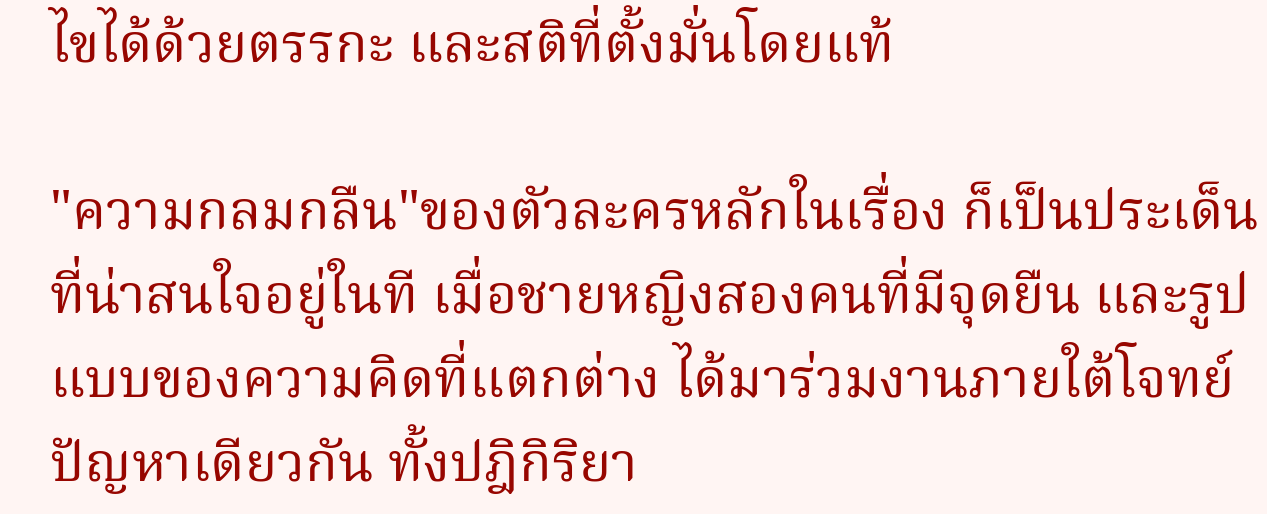ไขได้ด้วยตรรกะ และสติที่ตั้งมั่นโดยแท้

"ความกลมกลืน"ของตัวละครหลักในเรื่อง ก็เป็นประเด็นที่น่าสนใจอยู่ในที เมื่อชายหญิงสองคนที่มีจุดยืน และรูปแบบของความคิดที่แตกต่าง ได้มาร่วมงานภายใต้โจทย์ปัญหาเดียวกัน ทั้งปฎิกิริยา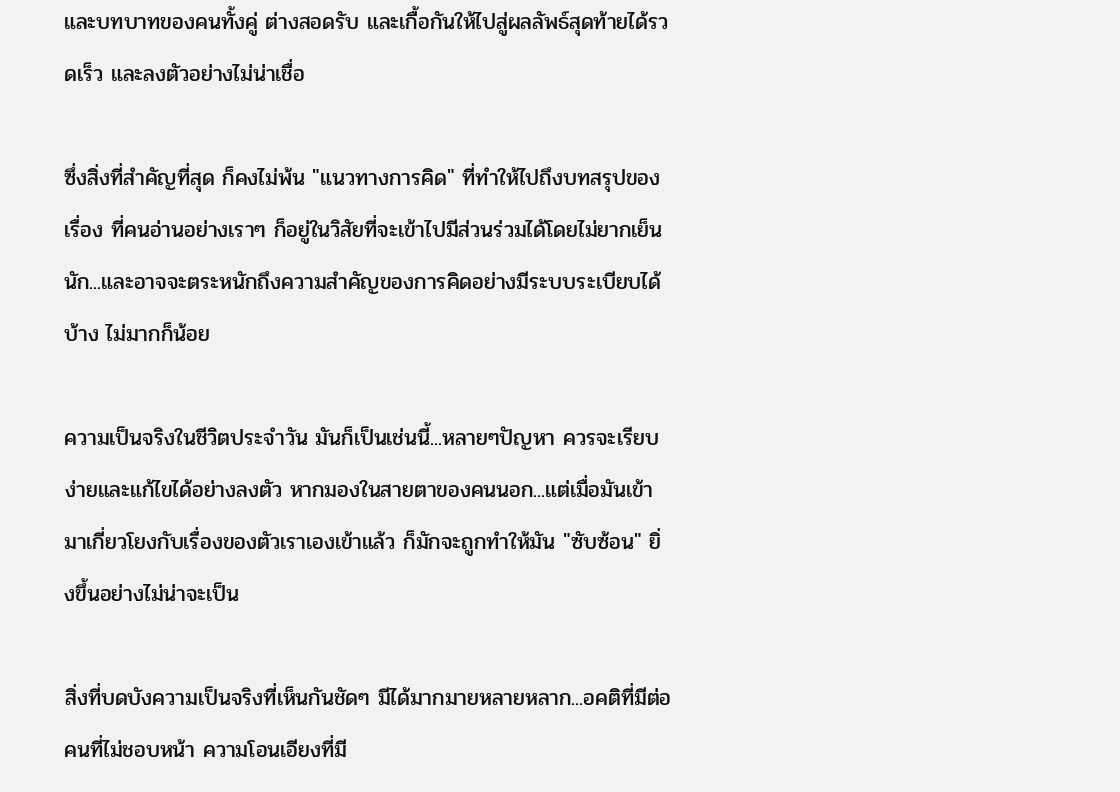และบทบาทของคนทั้งคู่ ต่างสอดรับ และเกื้อกันให้ไปสู่ผลลัพธ์สุดท้ายได้รวดเร็ว และลงตัวอย่างไม่น่าเชื่อ

ซึ่งสิ่งที่สำคัญที่สุด ก็คงไม่พ้น "แนวทางการคิด" ที่ทำให้ไปถึงบทสรุปของเรื่อง ที่คนอ่านอย่างเราๆ ก็อยู่ในวิสัยที่จะเข้าไปมีส่วนร่วมได้โดยไม่ยากเย็นนัก...และอาจจะตระหนักถึงความสำคัญของการคิดอย่างมีระบบระเบียบได้บ้าง ไม่มากก็น้อย

ความเป็นจริงในชีวิตประจำวัน มันก็เป็นเช่นนี้...หลายๆปัญหา ควรจะเรียบง่ายและแก้ไขได้อย่างลงตัว หากมองในสายตาของคนนอก...แต่เมื่อมันเข้ามาเกี่ยวโยงกับเรื่องของตัวเราเองเข้าแล้ว ก็มักจะถูกทำให้มัน "ซับซ้อน" ยิ่งขึ้นอย่างไม่น่าจะเป็น

สิ่งที่บดบังความเป็นจริงที่เห็นกันชัดๆ มีได้มากมายหลายหลาก...อคติที่มีต่อคนที่ไม่ชอบหน้า ความโอนเอียงที่มี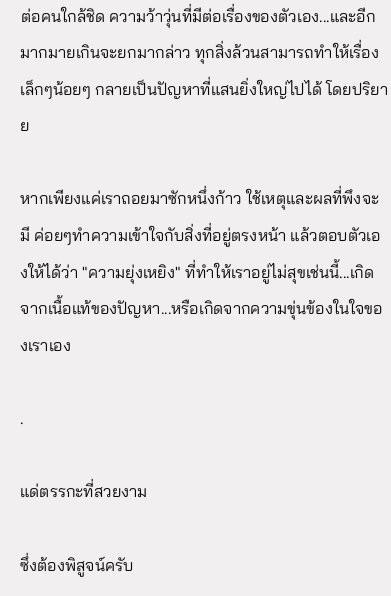ต่อคนใกล้ชิด ความว้าวุ่นที่มีต่อเรื่องของตัวเอง...และอีกมากมายเกินจะยกมากล่าว ทุกสิ่งล้วนสามารถทำให้เรื่องเล็กๆน้อยๆ กลายเป็นปัญหาที่แสนยิ่งใหญ่ไปได้ โดยปริยาย

หากเพียงแค่เราถอยมาซักหนึ่งก้าว ใช้เหตุและผลที่พึงจะมี ค่อยๆทำความเข้าใจกับสิ่งที่อยู่ตรงหน้า แล้วตอบตัวเองให้ได้ว่า "ความยุ่งเหยิง" ที่ทำให้เราอยู่ไม่สุขเช่นนี้...เกิดจากเนื้อแท้ของปัญหา...หรือเกิดจากความขุ่นข้องในใจของเราเอง

.

แด่ตรรกะที่สวยงาม

ซึ่งต้องพิสูจน์ครับ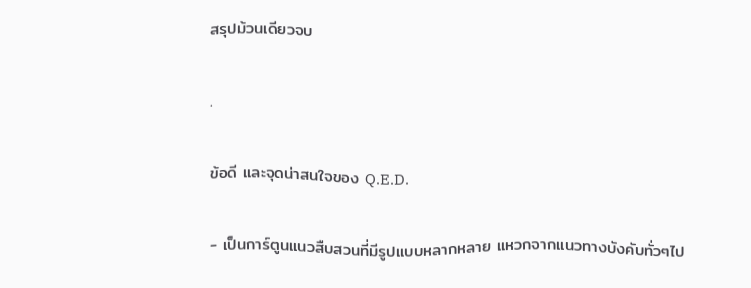สรุปม้วนเดียวจบ

.

ข้อดี และจุดน่าสนใจของ Q.E.D.

- เป็นการ์ตูนแนวสืบสวนที่มีรูปแบบหลากหลาย แหวกจากแนวทางบังคับทั่วๆไป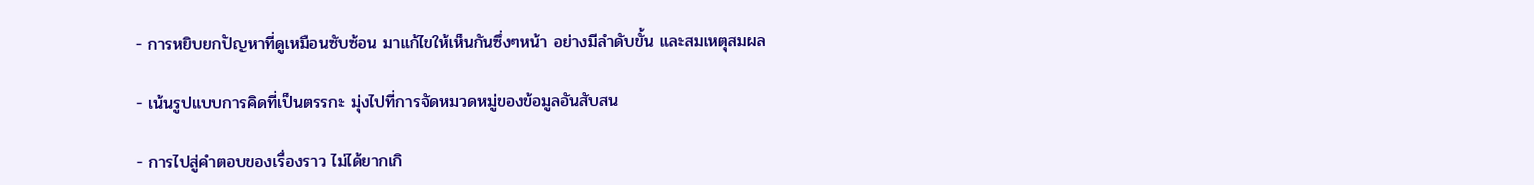- การหยิบยกปัญหาที่ดูเหมือนซับซ้อน มาแก้ไขให้เห็นกันซึ่งๆหน้า อย่างมีลำดับขั้น และสมเหตุสมผล

- เน้นรูปแบบการคิดที่เป็นตรรกะ มุ่งไปที่การจัดหมวดหมู่ของข้อมูลอันสับสน

- การไปสู่คำตอบของเรื่องราว ไม่ได้ยากเกิ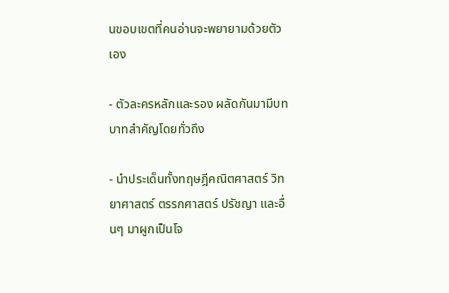นขอบเขตที่คนอ่านจะพยายามด้วยตัวเอง

- ตัวละครหลักและรอง ผลัดกันมามีบทบาทสำคัญโดยทั่วถึง

- นำประเด็นทั้งทฤษฎีคณิตศาสตร์ วิทยาศาสตร์ ตรรกศาสตร์ ปรัชญา และอื่นๆ มาผูกเป็นโจ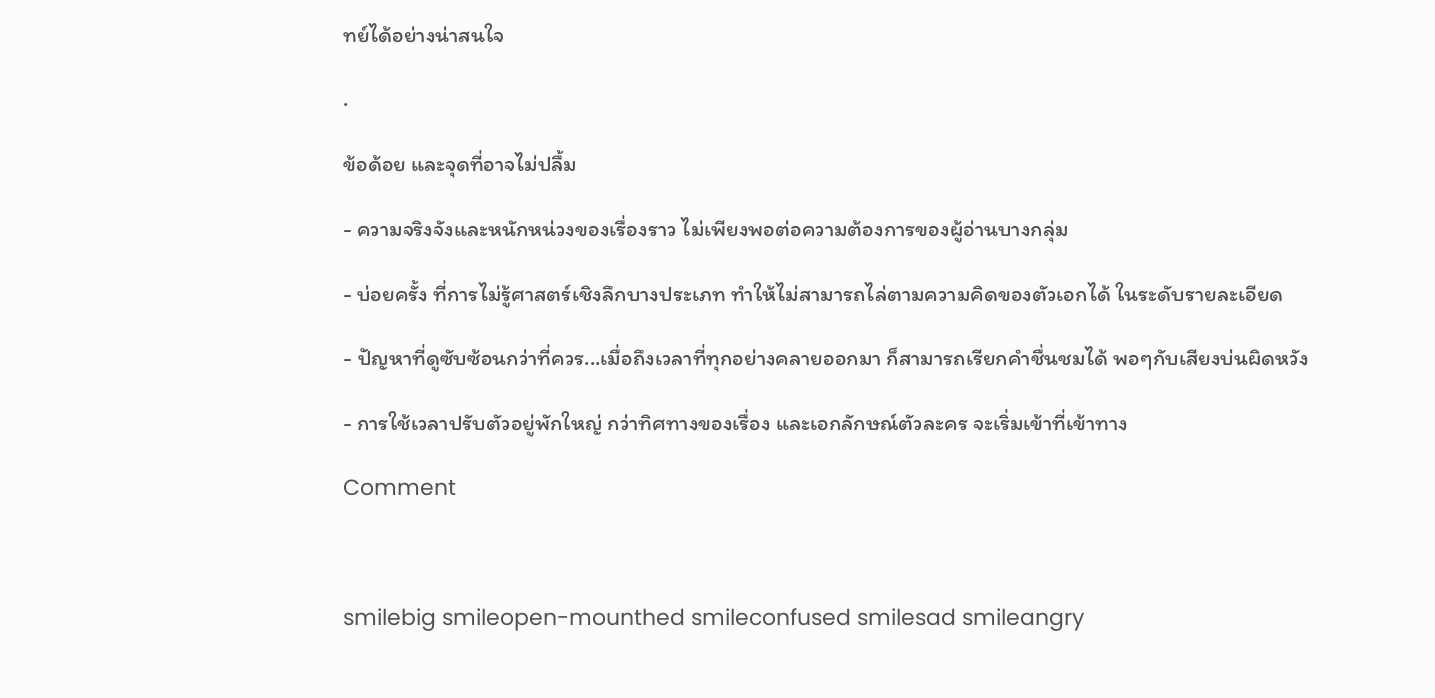ทย์ได้อย่างน่าสนใจ

.

ข้อด้อย และจุดที่อาจไม่ปลื้ม

- ความจริงจังและหนักหน่วงของเรื่องราว ไม่เพียงพอต่อความต้องการของผู้อ่านบางกลุ่ม

- บ่อยครั้ง ที่การไม่รู้ศาสตร์เชิงลึกบางประเภท ทำให้ไม่สามารถไล่ตามความคิดของตัวเอกได้ ในระดับรายละเอียด

- ปัญหาที่ดูซับซ้อนกว่าที่ควร...เมื่อถึงเวลาที่ทุกอย่างคลายออกมา ก็สามารถเรียกคำชื่นชมได้ พอๆกับเสียงบ่นผิดหวัง

- การใช้เวลาปรับตัวอยู่พักใหญ่ กว่าทิศทางของเรื่อง และเอกลักษณ์ตัวละคร จะเริ่มเข้าที่เข้าทาง

Comment



smilebig smileopen-mounthed smileconfused smilesad smileangry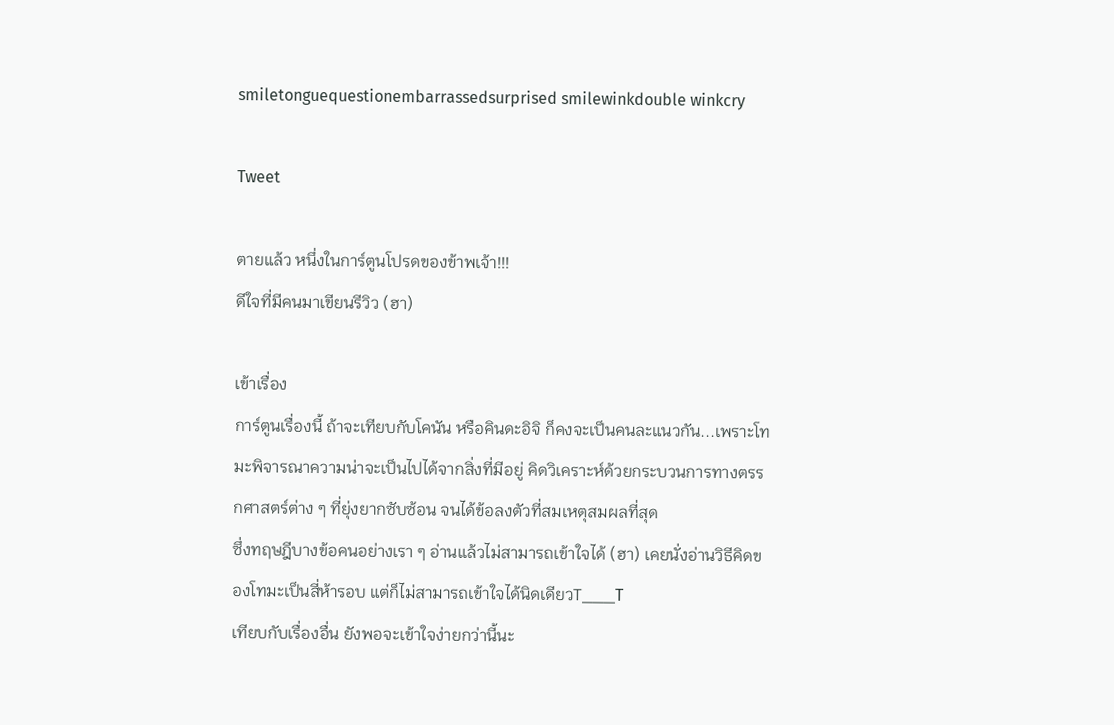smiletonguequestionembarrassedsurprised smilewinkdouble winkcry

Tweet

ตายแล้ว หนึ่งในการ์ตูนโปรดของข้าพเจ้า!!!
ดีใจที่มีคนมาเขียนรีวิว (ฮา)

เข้าเรื่อง
การ์ตูนเรื่องนี้ ถ้าจะเทียบกับโคนัน หรือคินดะอิจิ ก็คงจะเป็นคนละแนวกัน...เพราะโทมะพิจารณาความน่าจะเป็นไปได้จากสิ่งที่มีอยู่ คิดวิเคราะห์ด้วยกระบวนการทางตรรกศาสตร์ต่าง ๆ ที่ยุ่งยากซับซ้อน จนได้ข้อลงตัวที่สมเหตุสมผลที่สุด
ซึ่งทฤษฎีบางข้อคนอย่างเรา ๆ อ่านแล้วไม่สามารถเข้าใจได้ (ฮา) เคยนั่งอ่านวิธีคิดของโทมะเป็นสี่ห้ารอบ แต่ก็ไม่สามารถเข้าใจได้นิดเดียวT___T
เทียบกับเรื่องอื่น ยังพอจะเข้าใจง่ายกว่านี้นะ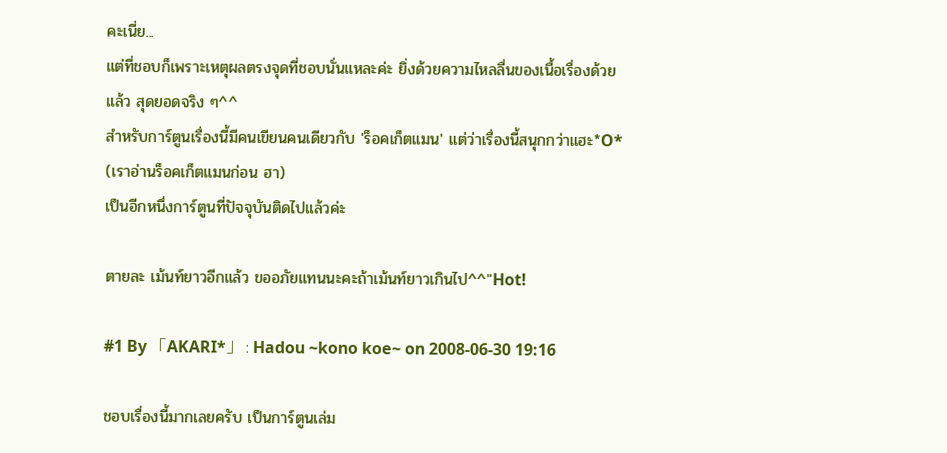คะเนี่ย...
แต่ที่ชอบก็เพราะเหตุผลตรงจุดที่ชอบนั่นแหละค่ะ ยิ่งด้วยความไหลลื่นของเนื้อเรื่องด้วยแล้ว สุดยอดจริง ๆ^^
สำหรับการ์ตูนเรื่องนี้มีคนเขียนคนเดียวกับ 'ร็อคเก็ตแมน' แต่ว่าเรื่องนี้สนุกกว่าแฮะ*O* (เราอ่านร็อคเก็ตแมนก่อน ฮา)
เป็นอีกหนึ่งการ์ตูนที่ปัจจุบันติดไปแล้วค่ะ

ตายละ เม้นท์ยาวอีกแล้ว ขออภัยแทนนะคะถ้าเม้นท์ยาวเกินไป^^"Hot!

#1 By 「AKARI*」 : Hadou ~kono koe~ on 2008-06-30 19:16

ชอบเรื่องนี้มากเลยครับ เป็นการ์ตูนเล่ม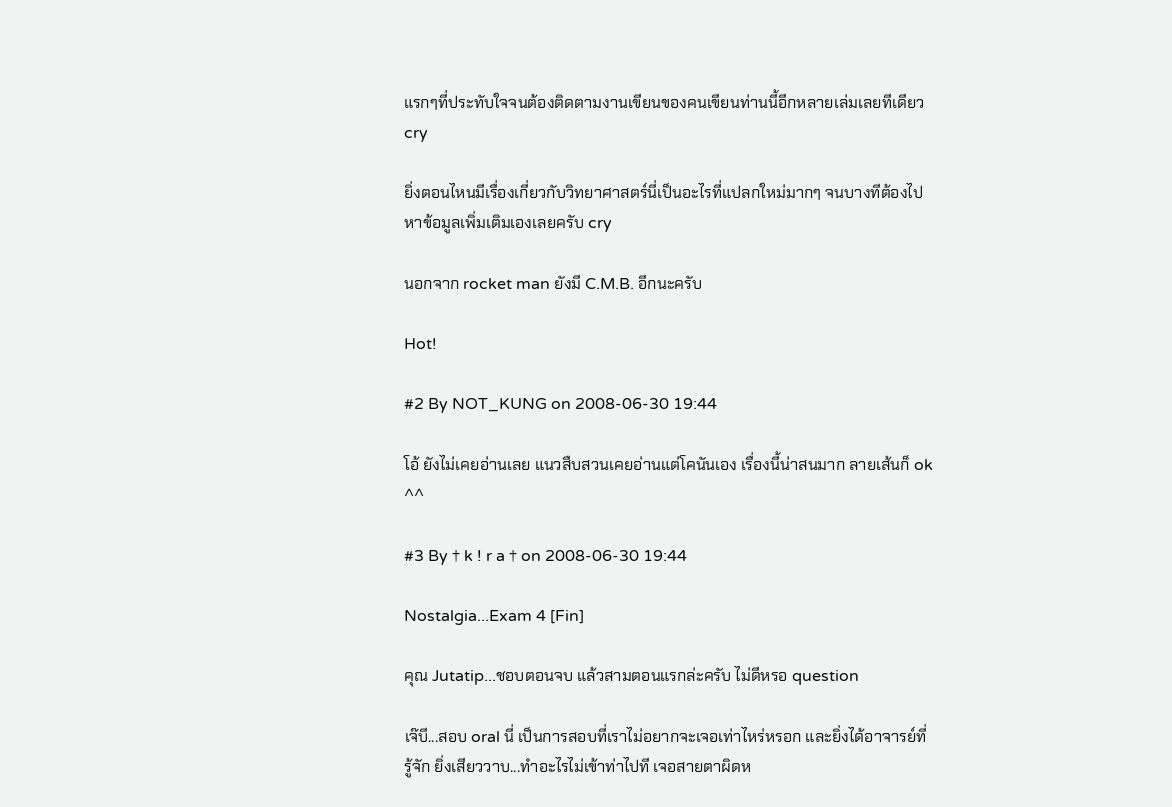แรกๆที่ประทับใจจนต้องติดตามงานเขียนของคนเขียนท่านนี้อีกหลายเล่มเลยทีเดียว cry

ยิ่งตอนไหนมีเรื่องเกี่ยวกับวิทยาศาสตร์นี่เป็นอะไรที่แปลกใหม่มากๆ จนบางทีต้องไปหาข้อมูลเพิ่มเติมเองเลยครับ cry

นอกจาก rocket man ยังมี C.M.B. อีกนะครับ

Hot!

#2 By NOT_KUNG on 2008-06-30 19:44

โอ้ ยังไม่เคยอ่านเลย แนวสืบสวนเคยอ่านแต่โคนันเอง เรื่องนี้น่าสนมาก ลายเส้นก็ ok ^^

#3 By † k ! r a † on 2008-06-30 19:44

Nostalgia...Exam 4 [Fin]

คุณ Jutatip...ชอบตอนจบ แล้วสามตอนแรกล่ะครับ ไม่ดีหรอ question

เจ๊บี...สอบ oral นี่ เป็นการสอบที่เราไม่อยากจะเจอเท่าไหร่หรอก และยิ่งได้อาจารย์ที่รู้จัก ยิ่งเสียววาบ...ทำอะไรไม่เข้าท่าไปที เจอสายตาผิดห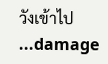วังเข้าไป ...damage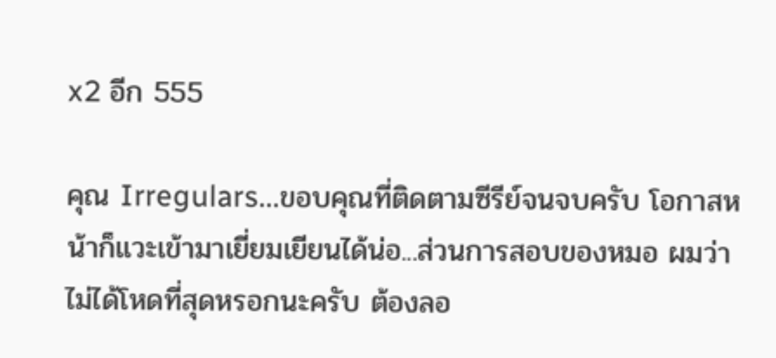x2 อีก 555

คุณ Irregulars...ขอบคุณที่ติดตามซีรีย์จนจบครับ โอกาสหน้าก็แวะเข้ามาเยี่ยมเยียนได้น่อ...ส่วนการสอบของหมอ ผมว่าไม่ได้โหดที่สุดหรอกนะครับ ต้องลอ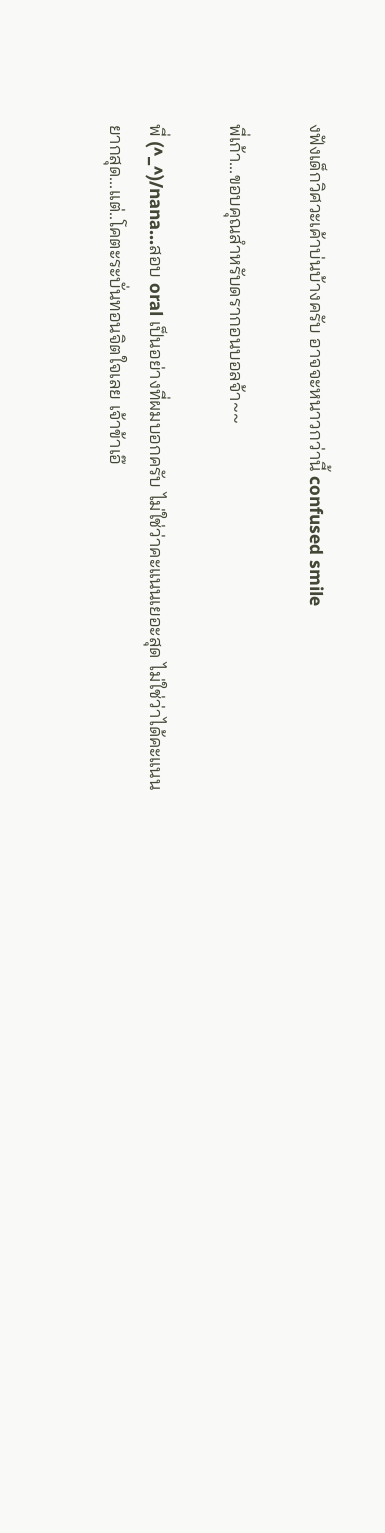งฟังเด็กวิศวะเค้าบ่นบ้างครับ อาจจะหนาวกว่านี้ confused smile

พี่เก้า...ขอบคุณสำหรับดรากอนบอลจ้า~~

พี่ (^_^)/nana...สอบ oral เป็นอย่างที่ผมบอกครับ ไม่ใช่ว่าคะแนนเยอะสุด ไม่ใช่ว่าได้คะแนนยากสุด...แต่..โคตะระบั่นทอนจิตใจเลย เจ้าข้าเอ๊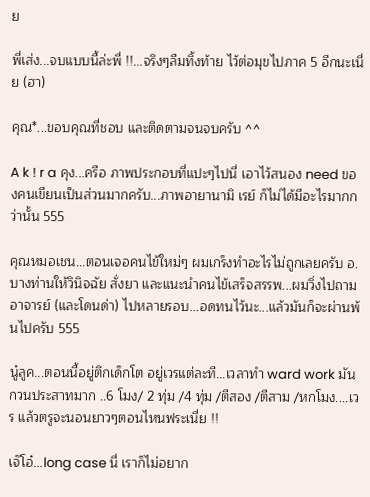ย

พี่เส่ง...จบแบบนี้ล่ะพี่ !!...จริงๆลืมทิ้งท้าย ไว้ต่อมุขไปภาค 5 อีกนะเนี่ย (ฮา)

คุณ*...ขอบคุณที่ชอบ และติดตามจนจบครับ ^^

A k ! r a คุง...ครือ ภาพประกอบที่แปะๆไปนี่ เอาไว้สนอง need ของคนเขียนเป็นส่วนมากครับ...ภาพอายานามิ เรย์ ก็ไม่ได้มีอะไรมากกว่านั้น 555

คุณหมอเชน...ตอนเจอคนไข้ใหม่ๆ ผมเกร็งทำอะไรไม่ถูกเลยครับ อ.บางท่านให้วินิจฉัย สั่งยา และแนะนำคนไข้เสร็จสรรพ...ผมวิ่งไปถามอาจารย์ (และโดนด่า) ไปหลายรอบ...อดทนไว้นะ...แล้วมันก็จะผ่านพ้นไปครับ 555

นู๋ลูค...ตอนนี้อยู่ตึกเด็กโต อยู่เวรแต่ละที...เวลาทำ ward work มันกวนประสาทมาก ..6 โมง/ 2 ทุ่ม /4 ทุ่ม /ตีสอง /ตีสาม /หกโมง....เวร แล้วตรูจะนอนยาวๆตอนไหนฟระเนี่ย !!

เจ๊โอ๋...long case นี่ เราก็ไม่อยาก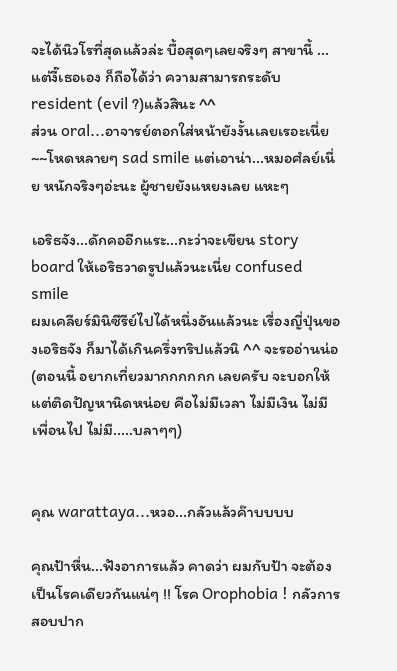จะได้นิวโรที่สุดแล้วล่ะ บื้อสุดๆเลยจริงๆ สาขานี้ ...แต่งี๊เธอเอง ก็ถือได้ว่า ความสามารถระดับ resident (evil ?)แล้วสินะ ^^
ส่วน oral...อาจารย์ตอกใส่หน้ายังงั้นเลยเรอะเนี่ย~~โหดหลายๆ sad smile แต่เอาน่า...หมอศํลย์เนี่ย หนักจริงๆอ่ะนะ ผู้ชายยังแหยงเลย แหะๆ

เอริธจัง...ดักคออีกแระ...กะว่าจะเขียน story board ให้เอริธวาดรูปแล้วนะเนี่ย confused smile
ผมเคลียร์มินิซีรีย์ไปได้หนึ่งอันแล้วนะ เรื่องญี่ปุ่นของเอริธจัง ก็มาได้เกินครึ่งทริปแล้วนิ ^^ จะรออ่านน่อ
(ตอนนี้ อยากเที่ยวมากกกกกก เลยครับ จะบอกให้ แต่ติดปัญหานิดหน่อย คือไม่มีเวลา ไม่มีเงิน ไม่มีเพื่อนไป ไม่มี.....บลาๆๆ)


คุณ warattaya...หวอ...กลัวแล้วค๊าบบบบ

คุณป้าหื่น...ฟังอาการแล้ว คาดว่า ผมกับป้า จะต้องเป็นโรคเดียวกันแน่ๆ !! โรค Orophobia ! กลัวการสอบปาก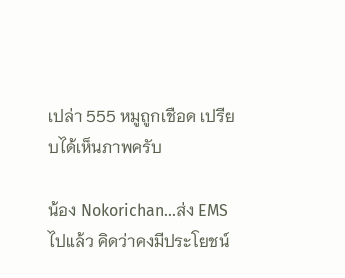เปล่า 555 หมูถูกเชือด เปรียบได้เห็นภาพครับ

น้อง Nokorichan...ส่ง EMS ไปแล้ว คิดว่าคงมีประโยชน์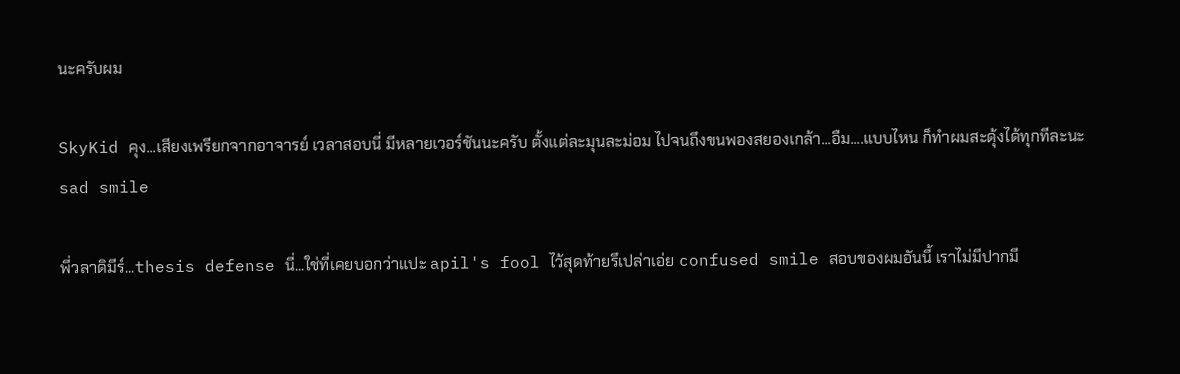นะครับผม

SkyKid คุง...เสียงเพรียกจากอาจารย์ เวลาสอบนี่ มีหลายเวอร์ชันนะครับ ตั้งแต่ละมุนละม่อม ไปจนถึงขนพองสยองเกล้า...อืม....แบบไหน ก็ทำผมสะดุ้งได้ทุกทีละนะ sad smile

พี่วลาดิมีร์...thesis defense นี่...ใช่ที่เคยบอกว่าแปะ apil's fool ไว้สุดท้ายรึเปล่าเอ่ย confused smile สอบของผมอันนี้ เราไม่มีปากมี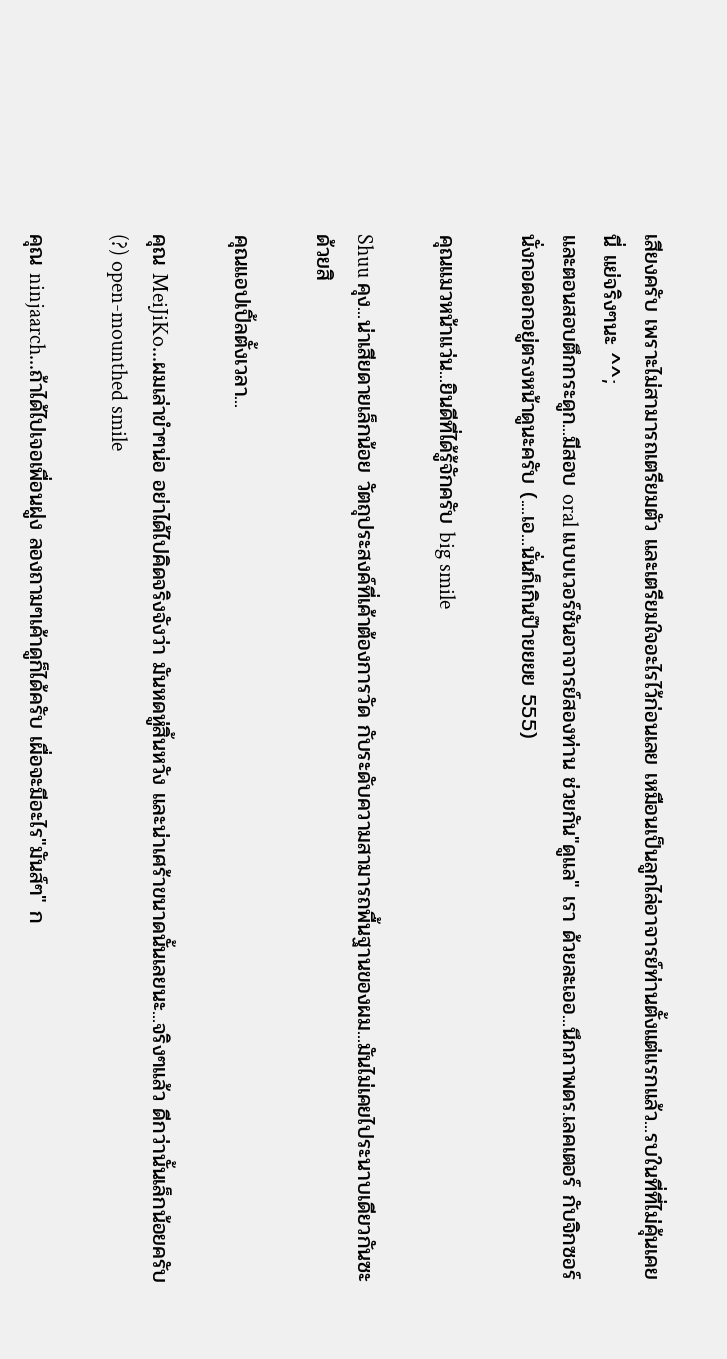เสียงครับ เพราะไม่สามารถเตรียมตัว และเตรียมใจอะไรไว้ก่อนเลย เหมือนเป็นลูกไล่อาจารย์ท่านตั้งแต่แรกแล้ว...รบในที่ที่ไม่คุ้นเคยนี่ แย่จริงๆนะ ^^;
และตอนสอบตึกกระดูก...มีสอบ oral แบบเวอร์ชันอาจารย์สองท่าน ช่วยกัน"ดูแล" เรา ด้วยละเออ...นึกภาพดร.เลคเตอร์ กับจิกซอร์ นั่งกอดอกอยู่ตรงหน้าดูนะครับ (....เอ...นั่นก็เกินป๊ายยยย 555)

คุณแมวหน้าแว่น...ยินดีที่ได้รู้จักครับ big smile

Shuu คุง...น่าเสียดายเล็กน้อย วัตถุประสงค์ที่เค้าต้องการวัด กับระดับความสามารถพื้นฐานของผม...มันไม่เคยไประนาบเดียวกันซะด้วยสิ

คุณแอปเปิ้ลตั้งเวลา...

คุณ MeiJiKo...ผมเล่าขำๆน่อ อย่าได้ไปคิดจริงจังว่า มันหดหู่สิ้นหวัง และน่าเศร้าขนาดนั้นเลยนะ...จริงๆแล้ว ดีกว่านั้นเล็กน้อยครับ(?) open-mounthed smile

คุณ ninjaarch...ถ้าได้ไปเจอเพื่อนฝูง ลองถามๆเค้าดูก็ได้ครับ เผื่อจะมีอะไร"มันส์ๆ" ก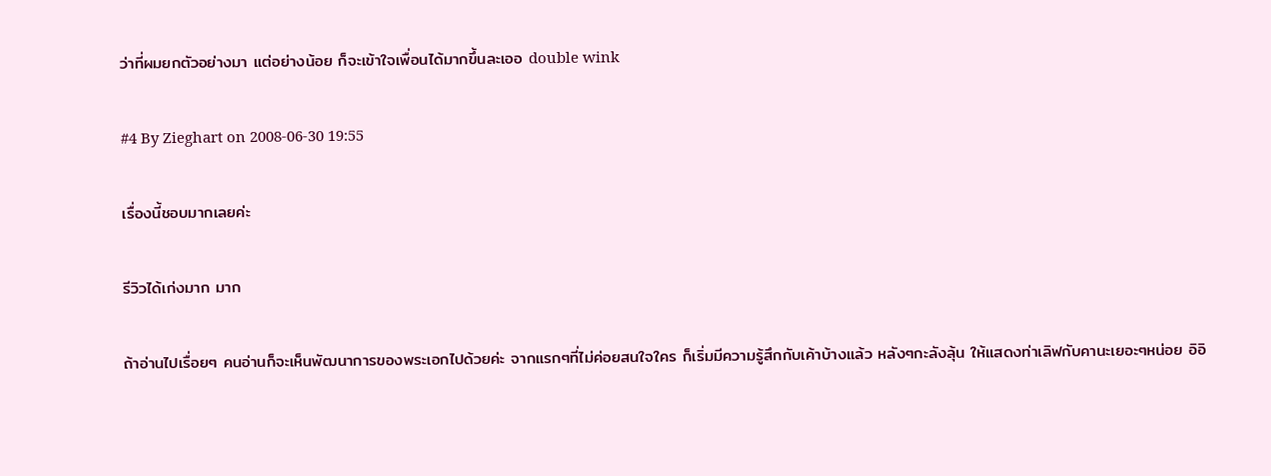ว่าที่ผมยกตัวอย่างมา แต่อย่างน้อย ก็จะเข้าใจเพื่อนได้มากขึ้นละเออ double wink

#4 By Zieghart on 2008-06-30 19:55

เรื่องนี้ชอบมากเลยค่ะ

รีวิวได้เก่งมาก มาก

ถ้าอ่านไปเรื่อยๆ คนอ่านก็จะเห็นพัฒนาการของพระเอกไปด้วยค่ะ จากแรกๆที่ไม่ค่อยสนใจใคร ก็เริ่มมีความรู้สึกกับเค้าบ้างแล้ว หลังๆกะลังลุ้น ให้แสดงท่าเลิฟกับคานะเยอะๆหน่อย อิอิ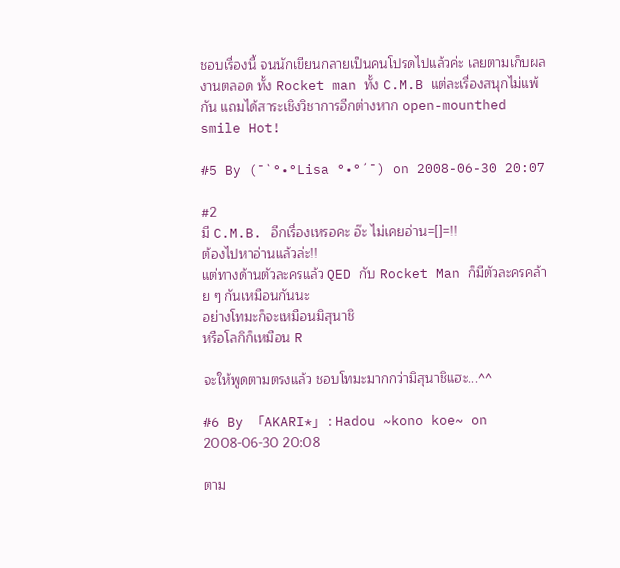ชอบเรื่องนี้ จนนักเขียนกลายเป็นคนโปรดไปแล้วค่ะ เลยตามเก็บผลงานตลอด ทั้ง Rocket man ทั้ง C.M.B แต่ละเรื่องสนุกไม่แพ้กัน แถมได้สาระเชิงวิชาการอีกต่างหาก open-mounthed smile Hot!

#5 By (¯`°•°Lisa °•°´¯) on 2008-06-30 20:07

#2
มี C.M.B. อีกเรื่องเหรอคะ อ๊ะ ไม่เคยอ่าน=[]=!!
ต้องไปหาอ่านแล้วล่ะ!!
แต่ทางด้านตัวละครแล้ว QED กับ Rocket Man ก็มีตัวละครคล้าย ๆ กันเหมือนกันนะ
อย่างโทมะก็จะเหมือนมิสุนาชิ
หรือโลกิก็เหมือน R

จะให้พูดตามตรงแล้ว ชอบโทมะมากกว่ามิสุนาชิแฮะ...^^

#6 By 「AKARI*」 : Hadou ~kono koe~ on 2008-06-30 20:08

ตาม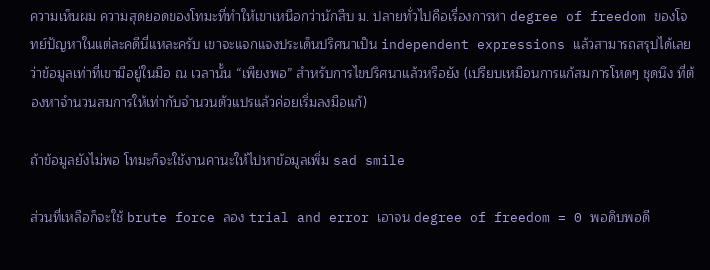ความเห็นผม ความสุดยอดของโทมะที่ทำให้เขาเหนือกว่านักสืบ ม. ปลายทั่วไปคือเรื่องการหา degree of freedom ของโจทย์ปัญหาในแต่ละคดีนี่แหละครับ เขาจะแจกแจงประเด็นปริศนาเป็น independent expressions แล้วสามารถสรุปได้เลยว่าข้อมูลเท่าที่เขามีอยู่ในมือ ณ เวลานั้น “เพียงพอ” สำหรับการไขปริศนาแล้วหรือยัง (เปรียบเหมือนการแก้สมการโหดๆ ชุดนึง ที่ต้องหาจำนวนสมการให้เท่ากับจำนวนตัวแปรแล้วค่อยเริ่มลงมือแก้)

ถ้าข้อมูลยังไม่พอ โทมะก็จะใช้งานคานะให้ไปหาข้อมูลเพิ่ม sad smile

ส่วนที่เหลือก็จะใช้ brute force ลอง trial and error เอาจน degree of freedom = 0 พอดิบพอดี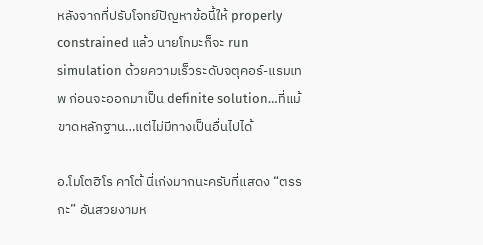หลังจากที่ปรับโจทย์ปัญหาข้อนี้ให้ properly constrained แล้ว นายโทมะก็จะ run simulation ด้วยความเร็วระดับจตุคอร์-แรมเทพ ก่อนจะออกมาเป็น definite solution…ที่แม้ขาดหลักฐาน…แต่ไม่มีทางเป็นอื่นไปได้

อ.โมโตฮิโร คาโต้ นี่เก่งมากนะครับที่แสดง “ตรรกะ” อันสวยงามห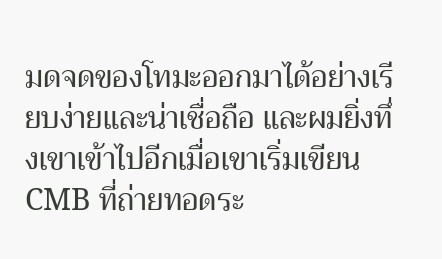มดจดของโทมะออกมาได้อย่างเรียบง่ายและน่าเชื่อถือ และผมยิ่งทึ่งเขาเข้าไปอีกเมื่อเขาเริ่มเขียน CMB ที่ถ่ายทอดระ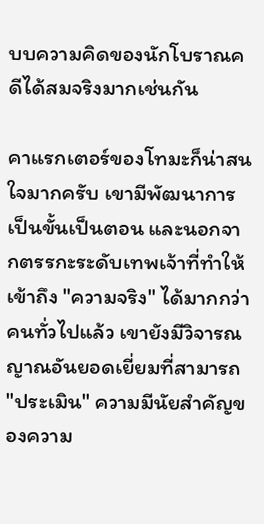บบความคิดของนักโบราณคดีได้สมจริงมากเช่นกัน

คาแรกเตอร์ของโทมะก็น่าสนใจมากครับ เขามีพัฒนาการเป็นขั้นเป็นตอน และนอกจากตรรกะระดับเทพเจ้าที่ทำให้เข้าถึง "ความจริง" ได้มากกว่าคนทั่วไปแล้ว เขายังมีวิจารณญาณอันยอดเยี่ยมที่สามารถ "ประเมิน" ความมีนัยสำคัญของความ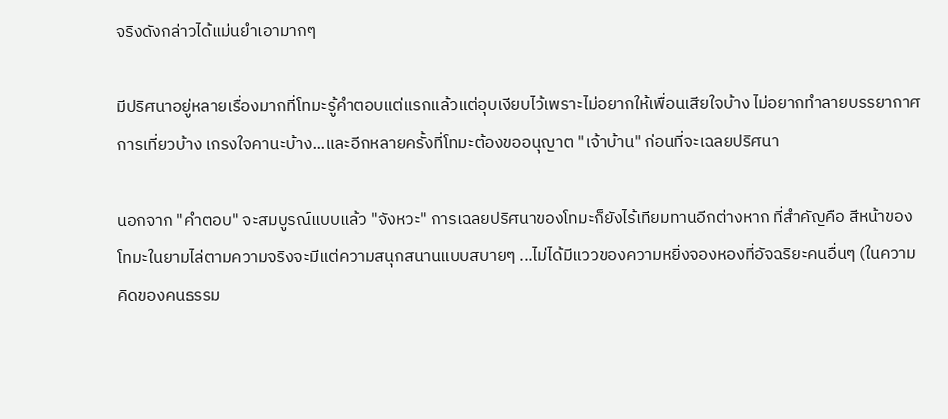จริงดังกล่าวได้แม่นยำเอามากๆ

มีปริศนาอยู่หลายเรื่องมากที่โทมะรู้คำตอบแต่แรกแล้วแต่อุบเงียบไว้เพราะไม่อยากให้เพื่อนเสียใจบ้าง ไม่อยากทำลายบรรยากาศการเที่ยวบ้าง เกรงใจคานะบ้าง...และอีกหลายครั้งที่โทมะต้องขออนุญาต "เจ้าบ้าน" ก่อนที่จะเฉลยปริศนา

นอกจาก "คำตอบ" จะสมบูรณ์แบบแล้ว "จังหวะ" การเฉลยปริศนาของโทมะก็ยังไร้เทียมทานอีกต่างหาก ที่สำคัญคือ สีหน้าของโทมะในยามไล่ตามความจริงจะมีแต่ความสนุกสนานแบบสบายๆ ...ไม่ได้มีแววของความหยิ่งจองหองที่อัจฉริยะคนอื่นๆ (ในความคิดของคนธรรม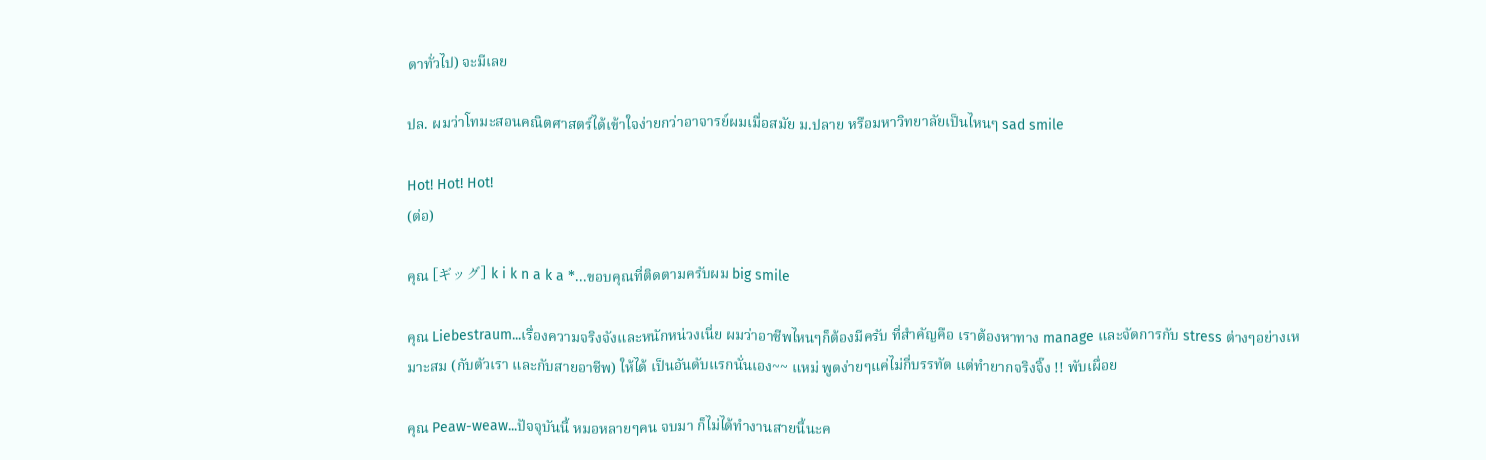ดาทั่วไป) จะมีเลย

ปล. ผมว่าโทมะสอนคณิตศาสตร์ได้เข้าใจง่ายกว่าอาจารย์ผมเมื่อสมัย ม.ปลาย หรือมหาวิทยาลัยเป็นไหนๆ sad smile

Hot! Hot! Hot!
(ต่อ)

คุณ [ギッグ] k i k n a k a *...ขอบคุณที่ติดตามครับผม big smile

คุณ Liebestraum...เรื่องความจริงจังและหนักหน่วงเนี่ย ผมว่าอาชีพไหนๆก็ต้องมีครับ ที่สำคัญคือ เราต้องหาทาง manage และจัดการกับ stress ต่างๆอย่างเหมาะสม (กับตัวเรา และกับสายอาชีพ) ให้ได้ เป็นอันดับแรกนั่นเอง~~ แหม่ พูดง่ายๆแค่ไม่กี่บรรทัด แต่ทำยากจริงจิ๊ง !! พับเผื่อย

คุณ Peaw-weaw...ปัจจุบันนี้ หมอหลายๆคน จบมา ก็ไม่ได้ทำงานสายนี้นะค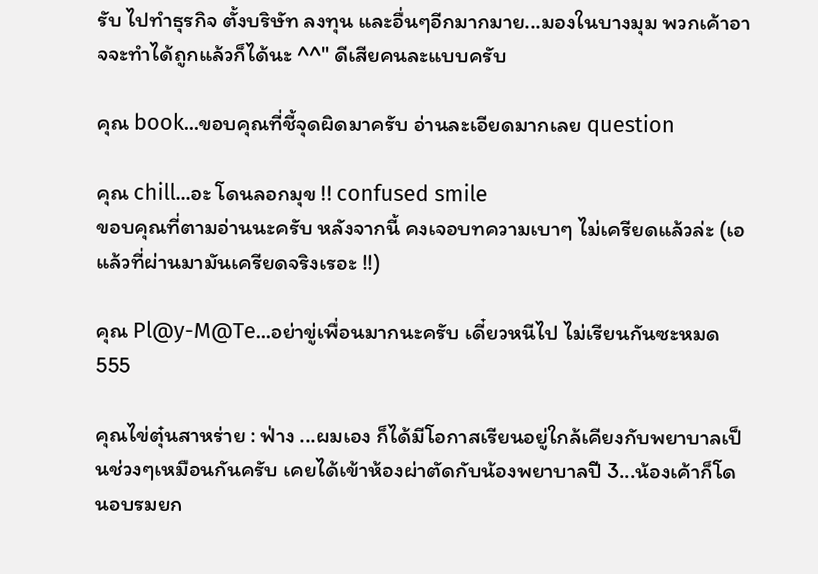รับ ไปทำธุรกิจ ตั้งบริษัท ลงทุน และอื่นๆอีกมากมาย...มองในบางมุม พวกเค้าอาจจะทำได้ถูกแล้วก็ได้นะ ^^" ดีเสียคนละแบบครับ

คุณ book...ขอบคุณที่ชี้จุดผิดมาครับ อ่านละเอียดมากเลย question

คุณ chill...อะ โดนลอกมุข !! confused smile
ขอบคุณที่ตามอ่านนะครับ หลังจากนี้ คงเจอบทความเบาๆ ไม่เครียดแล้วล่ะ (เอ แล้วที่ผ่านมามันเครียดจริงเรอะ !!)

คุณ Pl@y-M@Te...อย่าขู่เพื่อนมากนะครับ เดี๋ยวหนีไป ไม่เรียนกันซะหมด 555

คุณไข่ตุ๋นสาหร่าย : ฟ่าง ...ผมเอง ก็ได้มีโอกาสเรียนอยู่ใกล้เคียงกับพยาบาลเป็นช่วงๆเหมือนกันครับ เคยได้เข้าห้องผ่าตัดกับน้องพยาบาลปี 3...น้องเค้าก็โดนอบรมยก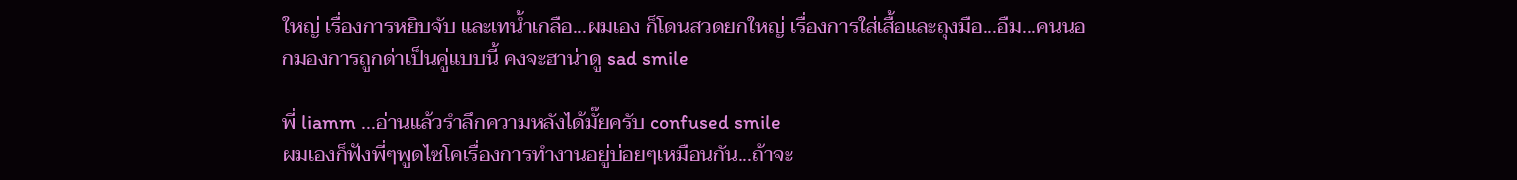ใหญ่ เรื่องการหยิบจับ และเทน้ำเกลือ...ผมเอง ก็โดนสวดยกใหญ่ เรื่องการใส่เสื้อและถุงมือ...อืม...คนนอกมองการถูกด่าเป็นคู่แบบนี้ คงจะฮาน่าดู sad smile

พี่ liamm ...อ่านแล้วรำลึกความหลังได้มั๊ยครับ confused smile
ผมเองก็ฟังพี่ๆพูดไซโคเรื่องการทำงานอยู่บ่อยๆเหมือนกัน...ถ้าจะ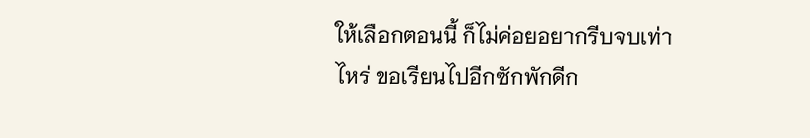ให้เลือกตอนนี้ ก็ไม่ค่อยอยากรีบจบเท่าไหร่ ขอเรียนไปอีกซักพักดีก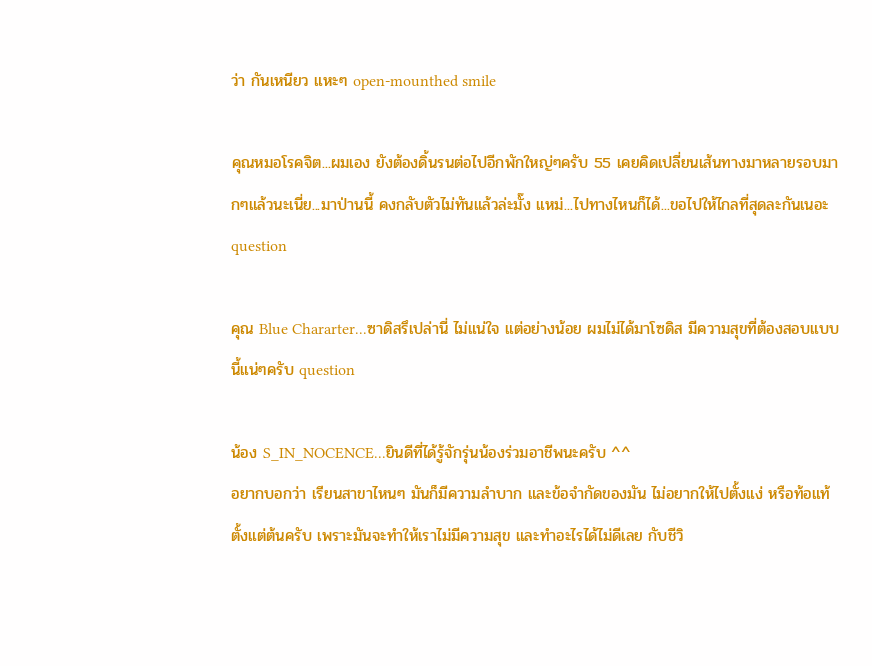ว่า กันเหนียว แหะๆ open-mounthed smile

คุณหมอโรคจิต...ผมเอง ยังต้องดิ้นรนต่อไปอีกพักใหญ่ๆครับ 55 เคยคิดเปลี่ยนเส้นทางมาหลายรอบมากๆแล้วนะเนี่ย...มาป่านนี้ คงกลับตัวไม่ทันแล้วล่ะมั๊ง แหม่...ไปทางไหนก็ได้...ขอไปให้ไกลที่สุดละกันเนอะ question

คุณ Blue Chararter...ซาดิสรึเปล่านี่ ไม่แน่ใจ แต่อย่างน้อย ผมไม่ได้มาโซดิส มีความสุขที่ต้องสอบแบบนี้แน่ๆครับ question

น้อง S_IN_NOCENCE...ยินดีที่ได้รู้จักรุ่นน้องร่วมอาชีพนะครับ ^^
อยากบอกว่า เรียนสาขาไหนๆ มันก็มีความลำบาก และข้อจำกัดของมัน ไม่อยากให้ไปตั้งแง่ หรือท้อแท้ตั้งแต่ต้นครับ เพราะมันจะทำให้เราไม่มีความสุข และทำอะไรได้ไม่ดีเลย กับชีวิ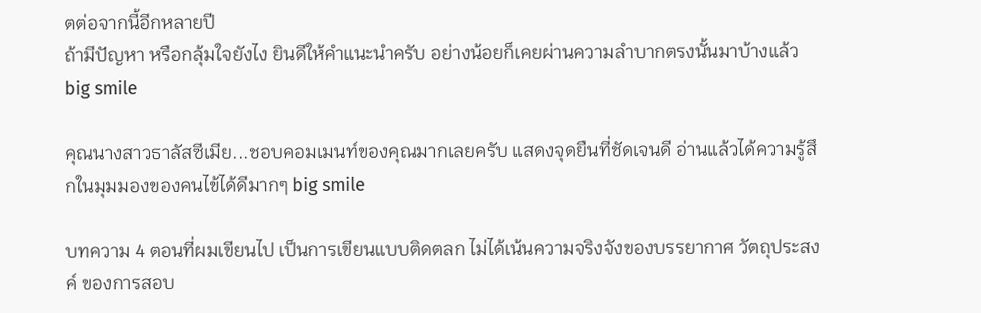ตต่อจากนี้อีกหลายปี
ถ้ามีปัญหา หรือกลุ้มใจยังไง ยินดีให้คำแนะนำครับ อย่างน้อยก็เคยผ่านความลำบากตรงนั้นมาบ้างแล้ว big smile

คุณนางสาวธาลัสซีเมีย...ชอบคอมเมนท์ของคุณมากเลยครับ แสดงจุดยืนที่ชัดเจนดี อ่านแล้วได้ความรู้สึกในมุมมองของคนไข้ได้ดีมากๆ big smile

บทความ 4 ตอนที่ผมเขียนไป เป็นการเขียนแบบติดตลก ไม่ได้เน้นความจริงจังของบรรยากาศ วัตถุประสงค์ ของการสอบ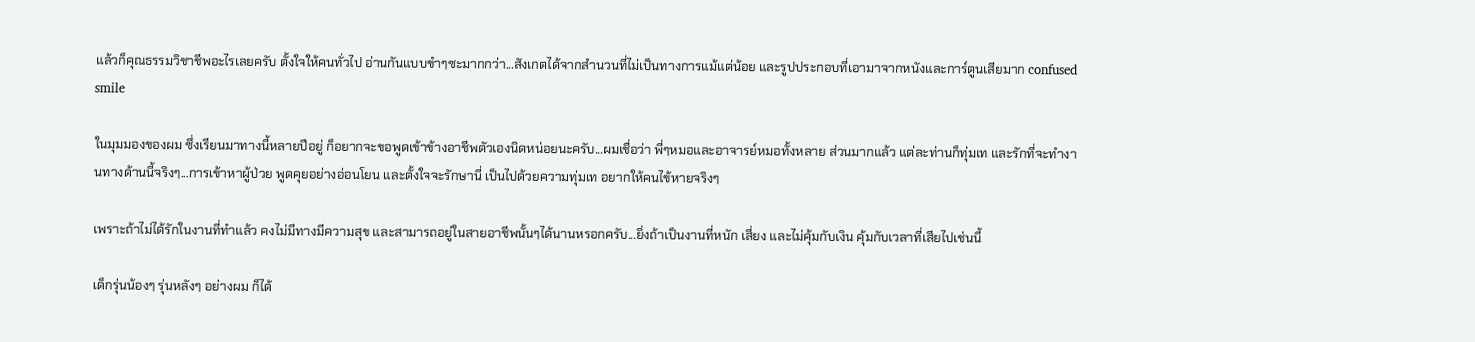แล้วก็คุณธรรมวิชาชีพอะไรเลยครับ ตั้งใจให้คนทั่วไป อ่านกันแบบขำๆซะมากกว่า...สังเกตได้จากสำนวนที่ไม่เป็นทางการแม้แต่น้อย และรูปประกอบที่เอามาจากหนังและการ์ตูนเสียมาก confused smile

ในมุมมองของผม ซึ่งเรียนมาทางนี้หลายปีอยู่ ก็อยากจะขอพูดเข้าข้างอาชีพตัวเองนิดหน่อยนะครับ...ผมเชื่อว่า พี่ๆหมอและอาจารย์หมอทั้งหลาย ส่วนมากแล้ว แต่ละท่านก็ทุ่มเท และรักที่จะทำงานทางด้านนี้จริงๆ...การเข้าหาผู้ป่วย พูดคุยอย่างอ่อนโยน และตั้งใจจะรักษานี่ เป็นไปด้วยความทุ่มเท อยากให้คนไข้หายจริงๆ

เพราะถ้าไม่ได้รักในงานที่ทำแล้ว คงไม่มีทางมีความสุข และสามารถอยู่ในสายอาชีพนั้นๆได้นานหรอกครับ...ยิ่งถ้าเป็นงานที่หนัก เสี่ยง และไม่คุ้มกับเงิน คุ้มกับเวลาที่เสียไปเช่นนี้

เด็กรุ่นน้องๆ รุ่นหลังๆ อย่างผม ก็ได้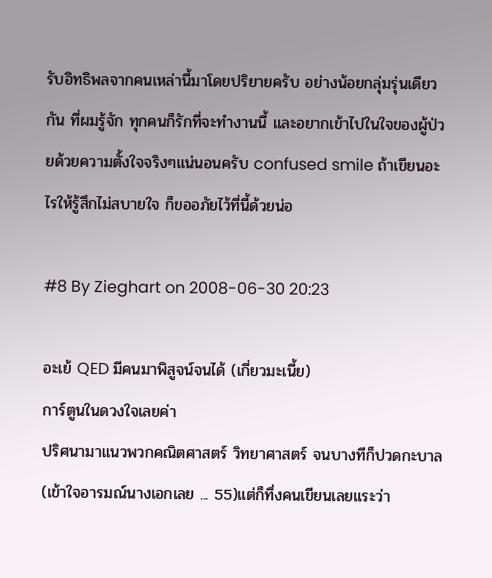รับอิทธิพลจากคนเหล่านี้มาโดยปริยายครับ อย่างน้อยกลุ่มรุ่นเดียวกัน ที่ผมรู้จัก ทุกคนก็รักที่จะทำงานนี้ และอยากเข้าไปในใจของผู้ป่วยด้วยความตั้งใจจริงๆแน่นอนครับ confused smile ถ้าเขียนอะไรให้รู้สึกไม่สบายใจ ก็ขออภัยไว้ที่นี้ด้วยน่อ

#8 By Zieghart on 2008-06-30 20:23

อะเย้ QED มีคนมาพิสูจน์จนได้ (เกี่ยวมะเนี้ย)
การ์ตูนในดวงใจเลยค่า
ปริศนามาแนวพวกคณิตศาสตร์ วิทยาศาสตร์ จนบางทีก็ปวดกะบาล (เข้าใจอารมณ์นางเอกเลย ... 55)แต่ก็ทึ่งคนเขียนเลยแระว่า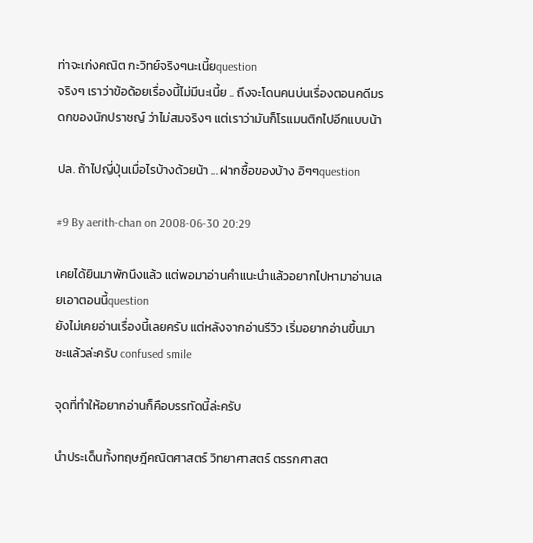ท่าจะเก่งคณิต กะวิทย์จริงๆนะเนี้ยquestion
จริงๆ เราว่าข้อด้อยเรื่องนี้ไม่มีนะเนี้ย .. ถึงจะโดนคนบ่นเรื่องตอนคดีมรดกของนักปราชญ์ ว่าไม่สมจริงๆ แต่เราว่ามันก็โรแมนติกไปอีกแบบน้า

ปล. ถ้าไปญี่ปุ่นเมื่อไรบ้างด้วยน้า ... ฝากซื้อของบ้าง อิๆๆquestion

#9 By aerith-chan on 2008-06-30 20:29

เคยได้ยินมาพักนึงแล้ว แต่พอมาอ่านคำแนะนำแล้วอยากไปหามาอ่านเลยเอาตอนนี้question
ยังไม่เคยอ่านเรื่องนี้เลยครับ แต่หลังจากอ่านรีวิว เริ่มอยากอ่านขึ้นมาซะแล้วล่ะครับ confused smile

จุดที่ทำให้อยากอ่านก็คือบรรทัดนี้ล่ะครับ

นำประเด็นทั้งทฤษฎีคณิตศาสตร์ วิทยาศาสตร์ ตรรกศาสต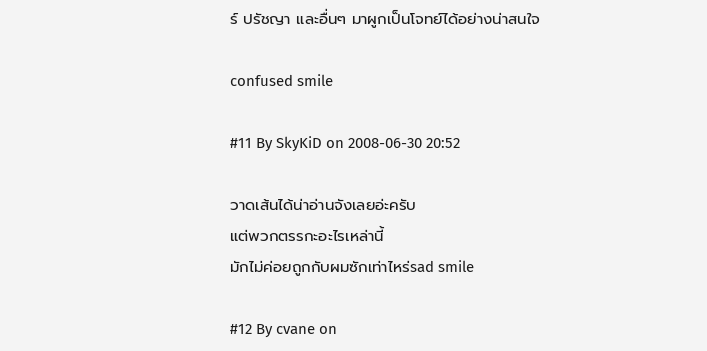ร์ ปรัชญา และอื่นๆ มาผูกเป็นโจทย์ได้อย่างน่าสนใจ

confused smile

#11 By SkyKiD on 2008-06-30 20:52

วาดเส้นได้น่าอ่านจังเลยอ่ะครับ
แต่พวกตรรกะอะไรเหล่านี้
มักไม่ค่อยถูกกับผมซักเท่าไหร่sad smile

#12 By cvane on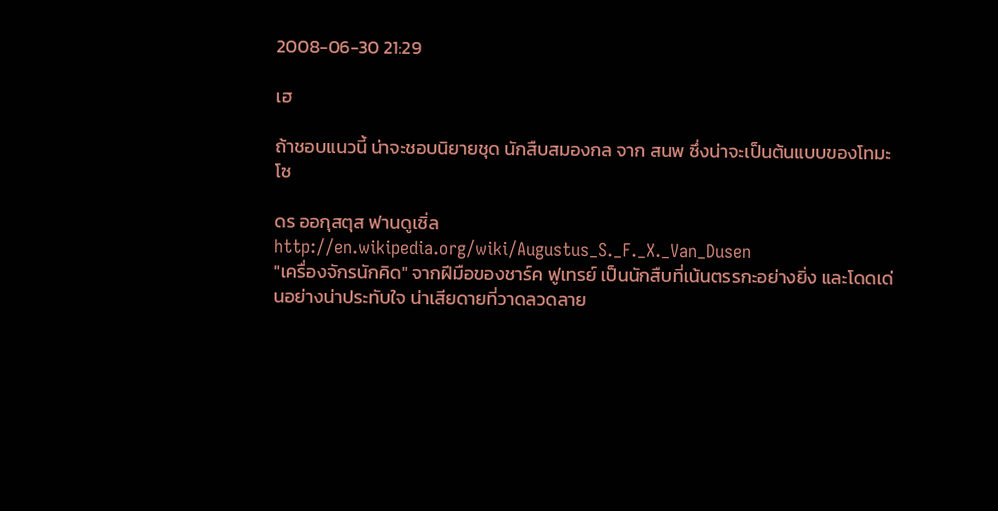2008-06-30 21:29

เฮ

ถ้าชอบแนวนี้ น่าจะชอบนิยายชุด นักสืบสมองกล จาก สนพ ซึ่งน่าจะเป็นต้นแบบของโทมะ โซ

ดร ออกุสตุส ฟานดูเซิ่ล http://en.wikipedia.org/wiki/Augustus_S._F._X._Van_Dusen
"เครื่องจักรนักคิด" จากฝีมือของชาร์ค ฟูเทรย์ เป็นนักสืบที่เน้นตรรกะอย่างยิ่ง และโดดเด่นอย่างน่าประทับใจ น่าเสียดายที่วาดลวดลาย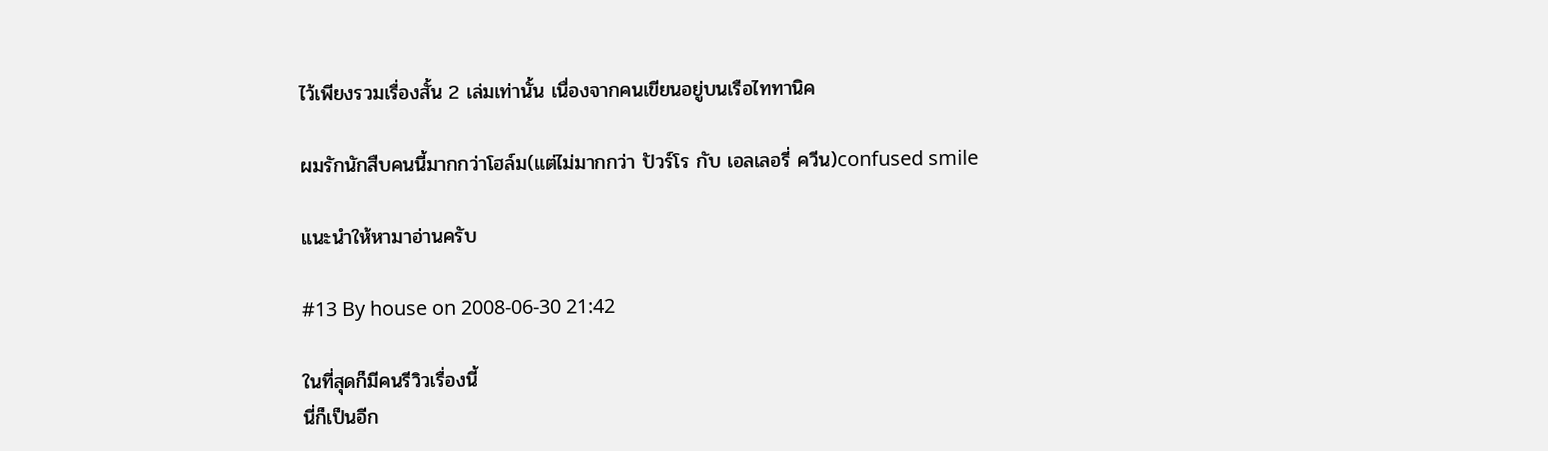ไว้เพียงรวมเรื่องสั้น 2 เล่มเท่านั้น เนื่องจากคนเขียนอยู่บนเรือไททานิค

ผมรักนักสืบคนนี้มากกว่าโฮล์ม(แต่ไม่มากกว่า ปัวร์โร กับ เอลเลอรี่ ควีน)confused smile

แนะนำให้หามาอ่านครับ

#13 By house on 2008-06-30 21:42

ในที่สุดก็มีคนรีวิวเรื่องนี้
นี่ก็เป็นอีก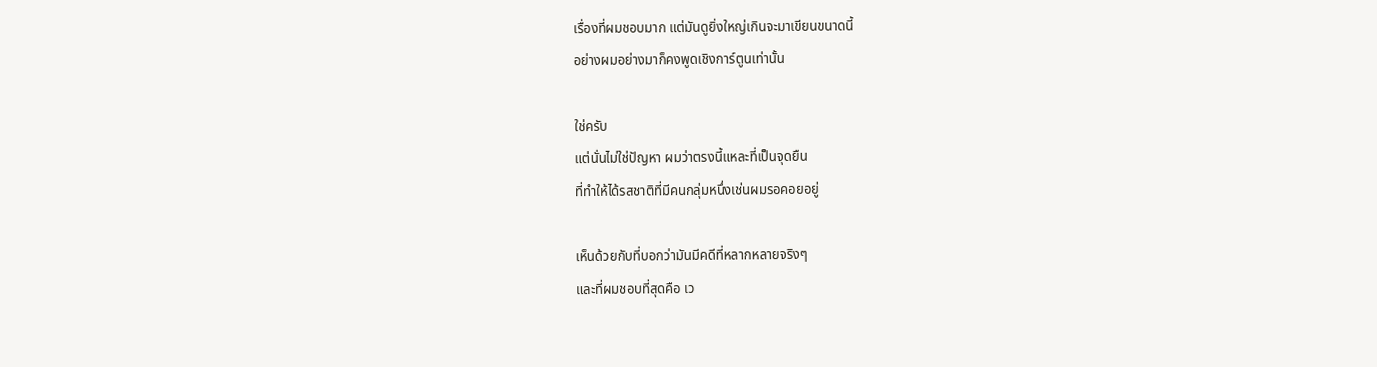เรื่องที่ผมชอบมาก แต่มันดูยิ่งใหญ่เกินจะมาเขียนขนาดนี้
อย่างผมอย่างมาก็คงพูดเชิงการ์ตูนเท่านั้น

ใช่ครับ
แต่นั่นไม่ใช่ปัญหา ผมว่าตรงนี้แหละที่เป็นจุดยืน
ที่ทำให้ได้รสชาติที่มีคนกลุ่มหนึ่งเช่นผมรอคอยอยู่

เห็นด้วยกับที่บอกว่ามันมีคดีที่หลากหลายจริงๆ
และที่ผมชอบที่สุดคือ เว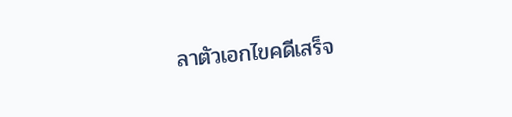ลาตัวเอกไขคดีเสร็จ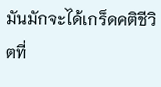มันมักจะได้เกร็ดคติชีวิตที่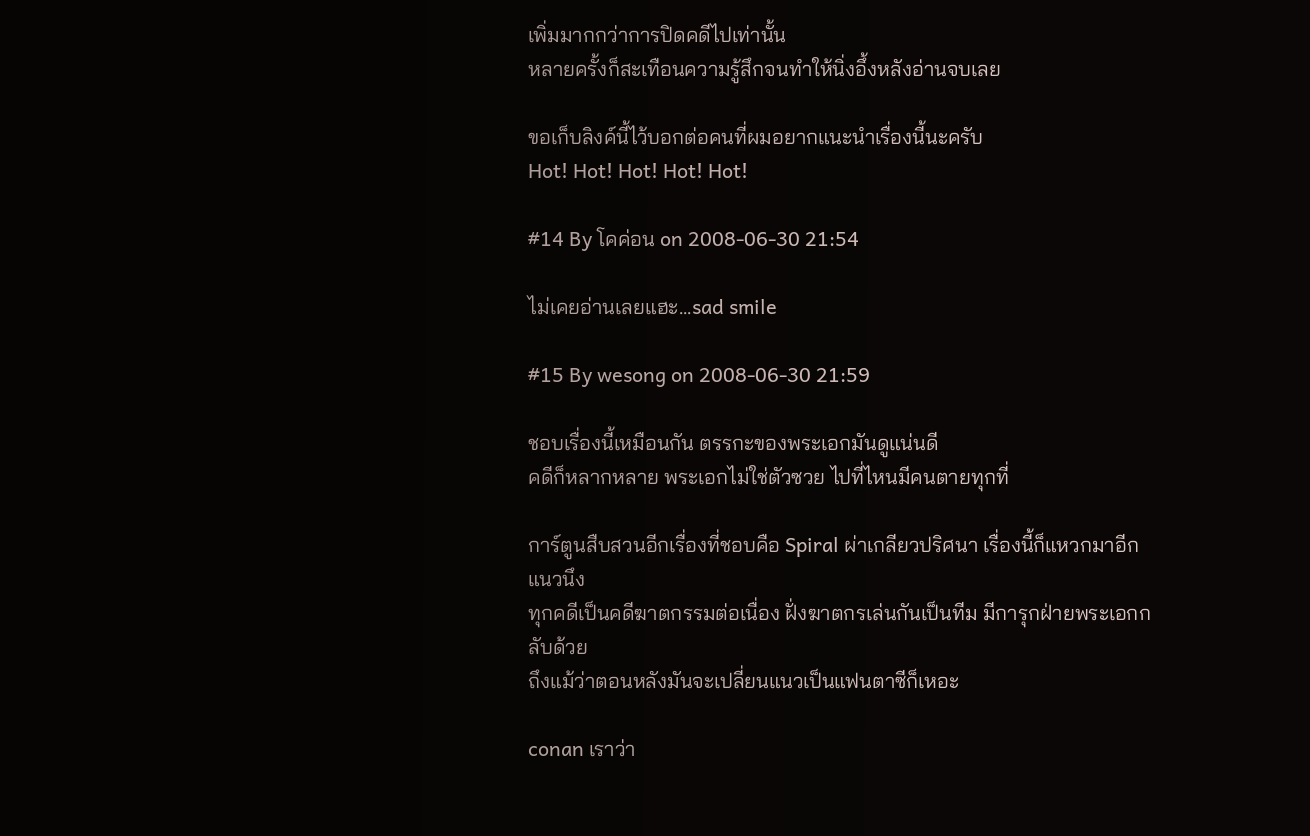เพิ่มมากกว่าการปิดคดีไปเท่านั้น
หลายครั้งก็สะเทือนความรู้สึกจนทำให้นิ่งอึ้งหลังอ่านจบเลย

ขอเก็บลิงค์นี้ไว้บอกต่อคนที่ผมอยากแนะนำเรื่องนี้นะครับ
Hot! Hot! Hot! Hot! Hot!

#14 By โคค่อน on 2008-06-30 21:54

ไม่เคยอ่านเลยแฮะ...sad smile

#15 By wesong on 2008-06-30 21:59

ชอบเรื่องนี้เหมือนกัน ตรรกะของพระเอกมันดูแน่นดี
คดีก็หลากหลาย พระเอกไม่ใช่ตัวซวย ไปที่ไหนมีคนตายทุกที่

การ์ตูนสืบสวนอีกเรื่องที่ชอบคือ Spiral ผ่าเกลียวปริศนา เรื่องนี้ก็แหวกมาอีกแนวนึง
ทุกคดีเป็นคดีฆาตกรรมต่อเนื่อง ฝั่งฆาตกรเล่นกันเป็นทีม มีการุกฝ่ายพระเอกกลับด้วย
ถึงแม้ว่าตอนหลังมันจะเปลี่ยนแนวเป็นแฟนตาซีก็เหอะ

conan เราว่า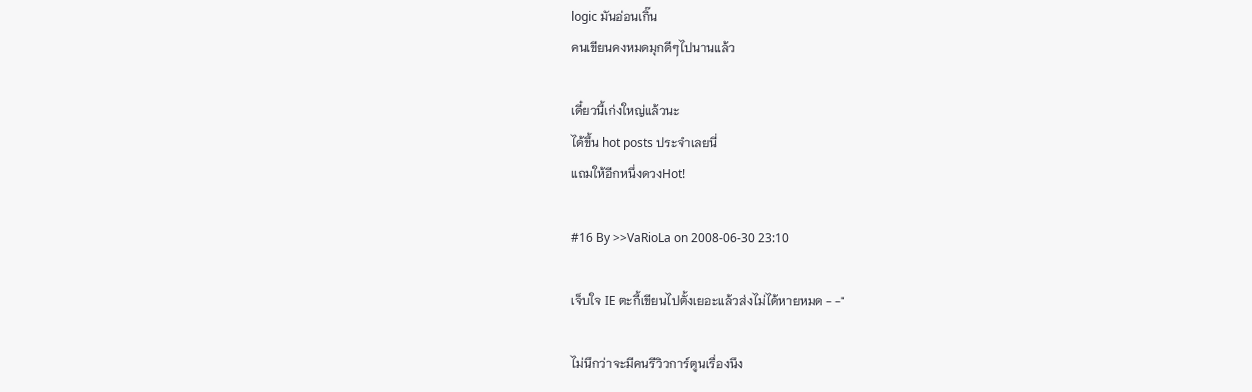logic มันอ่อนเกิ๊น
คนเขียนคงหมดมุกดีๆไปนานแล้ว

เดี๋ยวนี้เก่งใหญ่แล้วนะ
ได้ขึ้น hot posts ประจำเลยนี่
แถมให้อีกหนึ่งดวงHot!

#16 By >>VaRioLa on 2008-06-30 23:10

เจ็บใจ IE ตะกี้เขียนไปตั้งเยอะแล้วส่งไม่ได้หายหมด - -"

ไม่นึกว่าจะมีคนรีวิวการ์ตูนเรื่องนึง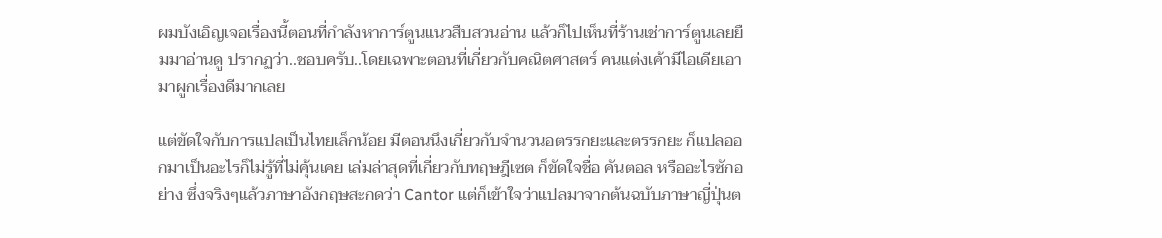ผมบังเอิญเจอเรื่องนี้ตอนที่กำลังหาการ์ตูนแนวสืบสวนอ่าน แล้วก็ไปเห็นที่ร้านเช่าการ์ตูนเลยยืมมาอ่านดู ปรากฏว่า..ชอบครับ..โดยเฉพาะตอนที่เกี่ยวกับคณิตศาสตร์ คนแต่งเค้ามีไอเดียเอามาผูกเรื่องดีมากเลย

แต่ขัดใจกับการแปลเป็นไทยเล็กน้อย มีตอนนึงเกี่ยวกับจำนวนอตรรกยะและตรรกยะ ก็แปลออกมาเป็นอะไรก็ไม่รู้ที่ไม่คุ้นเคย เล่มล่าสุดที่เกี่ยวกับทฤษฎีเซต ก็ขัดใจชื่อ คันตอล หรืออะไรซักอย่าง ซึ่งจริงๆแล้วภาษาอังกฤษสะกดว่า Cantor แต่ก็เข้าใจว่าแปลมาจากต้นฉบับภาษาญี่ปุ่นต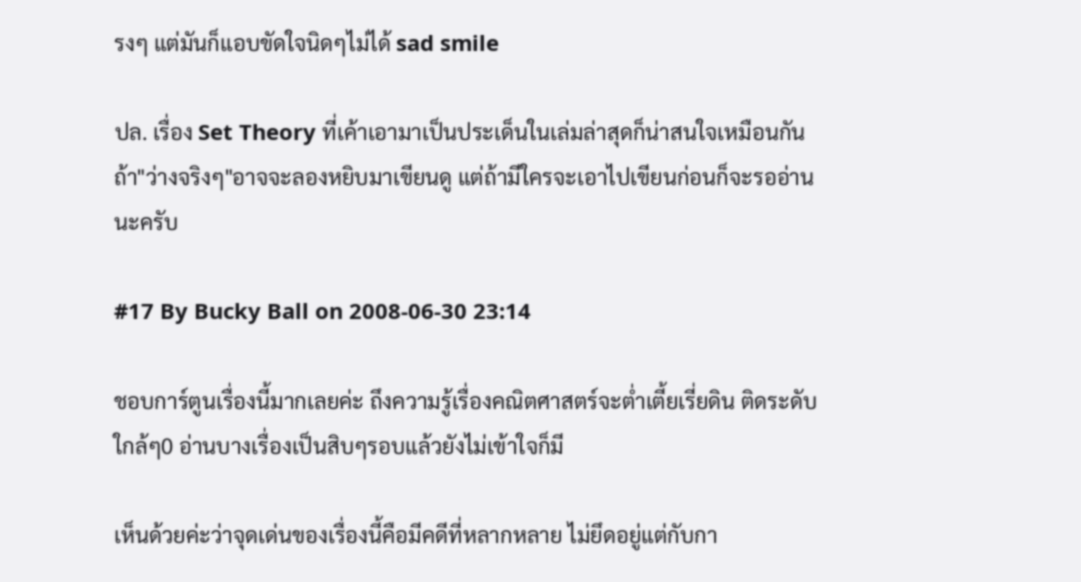รงๆ แต่มันก็แอบขัดใจนิดๆไม่ได้ sad smile

ปล. เรื่อง Set Theory ที่เค้าเอามาเป็นประเด็นในเล่มล่าสุดก็น่าสนใจเหมือนกัน ถ้า"ว่างจริงๆ"อาจจะลองหยิบมาเขียนดู แต่ถ้ามีใครจะเอาไปเขียนก่อนก็จะรออ่านนะครับ

#17 By Bucky Ball on 2008-06-30 23:14

ชอบการ์ตูนเรื่องนี้มากเลยค่ะ ถึงความรู้เรื่องคณิตศาสตร์จะต่ำเตี้ยเรี่ยดิน ติดระดับใกล้ๆ0 อ่านบางเรื่องเป็นสิบๆรอบแล้วยังไม่เข้าใจก็มี

เห็นด้วยค่ะว่าจุดเด่นของเรื่องนี้คือมีคดีที่หลากหลาย ไม่ยึดอยู่แต่กับกา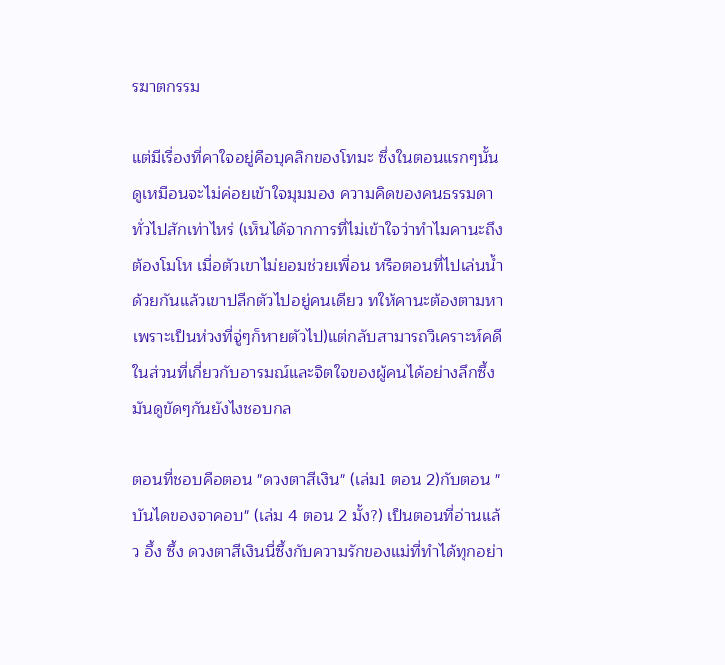รฆาตกรรม

แต่มีเรื่องที่คาใจอยู่คือบุคลิกของโทมะ ซึ่งในตอนแรกๆนั้นดูเหมือนจะไม่ค่อยเข้าใจมุมมอง ความคิดของคนธรรมดาทั่วไปสักเท่าไหร่ (เห็นได้จากการที่ไม่เข้าใจว่าทำไมคานะถึงต้องโมโห เมื่อตัวเขาไม่ยอมช่วยเพื่อน หรือตอนที่ไปเล่นน้ำด้วยกันแล้วเขาปลีกตัวไปอยู่คนเดียว ทให้คานะต้องตามหาเพราะเป็นห่วงที่จู่ๆก็หายตัวไป)แต่กลับสามารถวิเคราะห์คดีในส่วนที่เกี่ยวกับอารมณ์และจิตใจของผู้คนได้อย่างลึกซึ้ง มันดูขัดๆกันยังไงชอบกล

ตอนที่ชอบคือตอน "ดวงตาสีเงิน" (เล่ม1 ตอน 2)กับตอน "บันไดของจาคอบ" (เล่ม 4 ตอน 2 มั้ง?) เป็นตอนที่อ่านแล้ว อึ้ง ซึ้ง ดวงตาสีเงินนี่ซึ้งกับความรักของแม่ที่ทำได้ทุกอย่า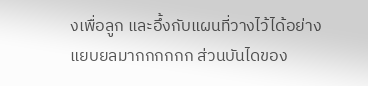งเพื่อลูก และอึ้งกับแผนที่วางไว้ได้อย่างแยบยลมากกกกกก ส่วนบันไดของ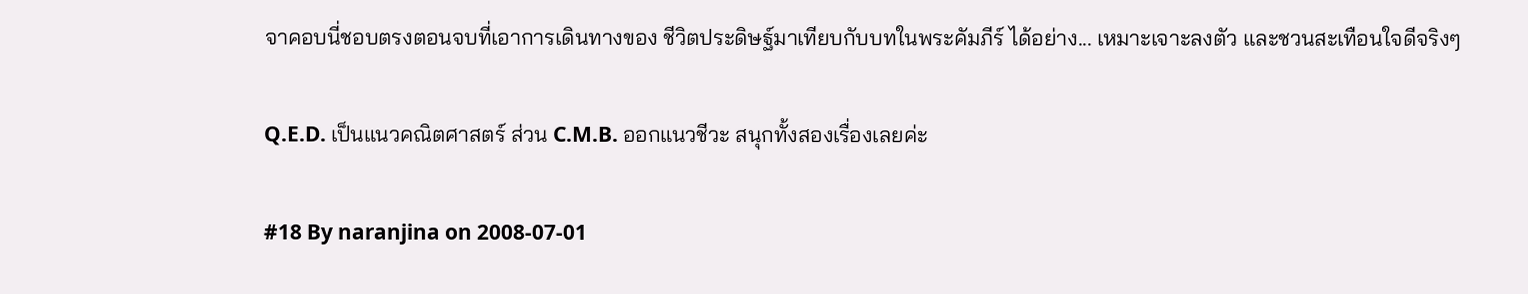จาคอบนี่ชอบตรงตอนจบที่เอาการเดินทางของ ชีวิตประดิษฐ์มาเทียบกับบทในพระคัมภีร์ ได้อย่าง... เหมาะเจาะลงตัว และชวนสะเทือนใจดีจริงๆ

Q.E.D. เป็นแนวคณิตศาสตร์ ส่วน C.M.B. ออกแนวชีวะ สนุกทั้งสองเรื่องเลยค่ะ

#18 By naranjina on 2008-07-01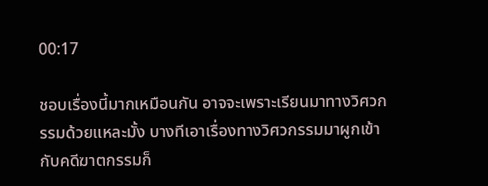00:17

ชอบเรื่องนี้มากเหมือนกัน อาจจะเพราะเรียนมาทางวิศวกรรมด้วยแหละมั้ง บางทีเอาเรื่องทางวิศวกรรมมาผูกเข้ากับคดีฆาตกรรมก็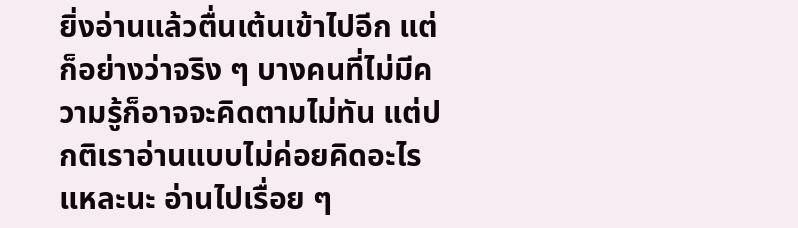ยิ่งอ่านแล้วตื่นเต้นเข้าไปอีก แต่ก็อย่างว่าจริง ๆ บางคนที่ไม่มีความรู้ก็อาจจะคิดตามไม่ทัน แต่ปกติเราอ่านแบบไม่ค่อยคิดอะไรแหละนะ อ่านไปเรื่อย ๆ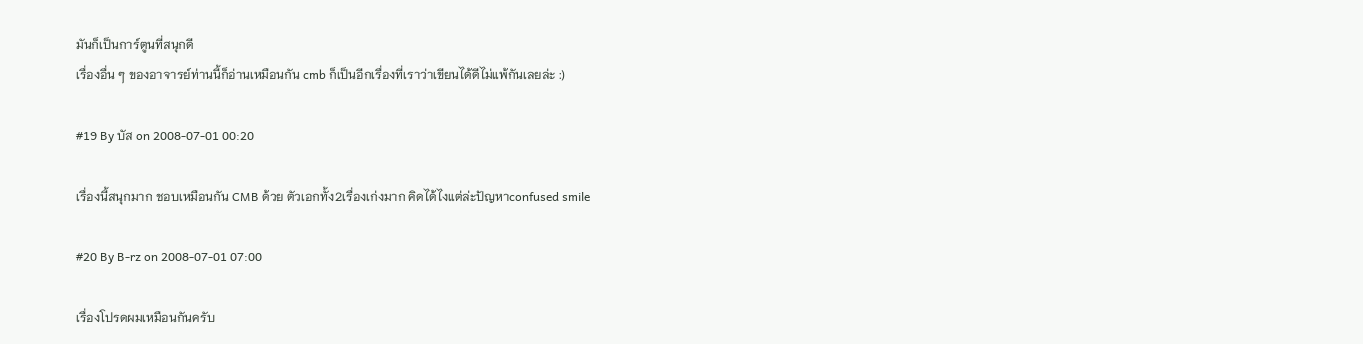มันก็เป็นการ์ตูนที่สนุกดี
เรื่องอื่น ๆ ของอาจารย์ท่านนี้ก็อ่านเหมือนกัน cmb ก็เป็นอีกเรื่องที่เราว่าเขียนได้ดีไม่แพ้กันเลยล่ะ :)

#19 By บัส on 2008-07-01 00:20

เรื่องนี้สนุกมาก ชอบเหมือนกัน CMB ด้วย ตัวเอกทั้ง2เรื่องเก่งมาก คิดได้ไงแต่ล่ะปัญหาconfused smile

#20 By B-rz on 2008-07-01 07:00

เรื่องโปรดผมเหมือนกันครับ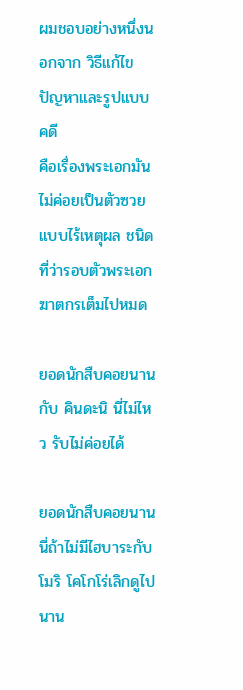ผมชอบอย่างหนึ่งนอกจาก วิธีแก้ไขปัญหาและรูปแบบคดี
คือเรื่องพระเอกมันไม่ค่อยเป็นตัวซวยแบบไร้เหตุผล ชนิดที่ว่ารอบตัวพระเอกฆาตกรเต็มไปหมด

ยอดนักสืบคอยนาน กับ คินดะนิ นี่ไม่ไหว รับไม่ค่อยได้

ยอดนักสืบคอยนานนี่ถ้าไม่มีไฮบาระกับโมริ โคโกโร่เลิกดูไปนาน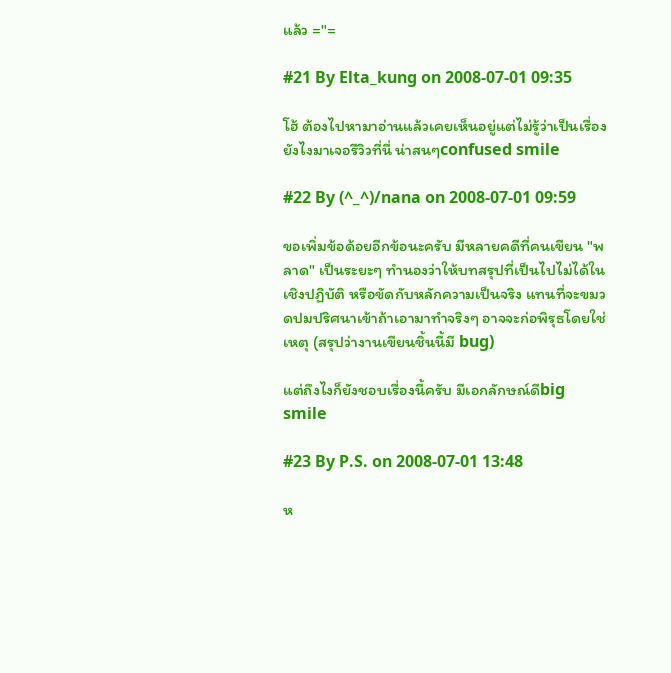แล้ว ="=

#21 By Elta_kung on 2008-07-01 09:35

โฮ้ ต้องไปหามาอ่านแล้วเคยเห็นอยู่แต่ไม่รู้ว่าเป็นเรื่องยังไงมาเจอรีวิวที่นี่ น่าสนๆconfused smile

#22 By (^_^)/nana on 2008-07-01 09:59

ขอเพิ่มข้อด้อยอีกข้อนะครับ มีหลายคดีที่คนเขียน "พลาด" เป็นระยะๆ ทำนองว่าให้บทสรุปที่เป็นไปไม่ได้ในเชิงปฏิบัติ หรือขัดกับหลักความเป็นจริง แทนที่จะขมวดปมปริศนาเข้าถ้าเอามาทำจริงๆ อาจจะก่อพิรุธโดยใช่เหตุ (สรุปว่างานเขียนชิ้นนี้มี bug)

แต่ถึงไงก็ยังชอบเรื่องนี้ครับ มีเอกลักษณ์ดีbig smile

#23 By P.S. on 2008-07-01 13:48

ห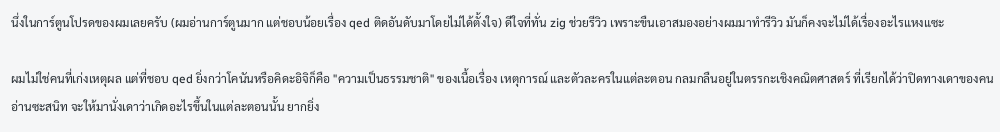นึ่งในการ์ตูนโปรดของผมเลยครับ (ผมอ่านการ์ตูนมาก แต่ชอบน้อยเรื่อง qed ติดอันดับมาโดยไม่ได้ตั้งใจ) ดีใจที่ทั่น zig ช่วยรีวิว เพราะขืนเอาสมองอย่างผมมาทำรีวิว มันก็คงจะไม่ได้เรื่องอะไรแหงแซะ

ผมไม่ใช่คนที่เก่งเหตุผล แต่ที่ชอบ qed ยิ่งกว่าโคนันหรือคิดะอิจิก็คือ "ความเป็นธรรมชาติ" ของเนื้อเรื่อง เหตุการณ์ และตัวละครในแต่ละตอน กลมกลืนอยู่ในตรรกะเชิงคณิตศาสตร์ ที่เรียกได้ว่าปิดทางเดาของคนอ่านซะสนิท จะให้มานั่งเดาว่าเกิดอะไรขึ้นในแต่ละตอนนั้น ยากยิ่ง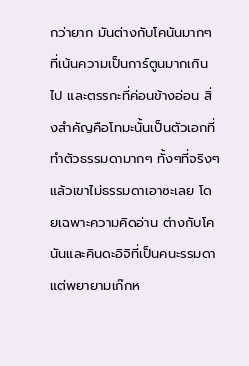กว่ายาก มันต่างกับโคนันมากๆที่เน้นความเป็นการ์ตูนมากเกินไป และตรรกะที่ค่อนข้างอ่อน สิ่งสำคัญคือโทมะนั้นเป็นตัวเอกที่ทำตัวธรรมดามากๆ ทั้งๆที่จริงๆแล้วเขาไม่ธรรมดาเอาซะเลย โดยเฉพาะความคิดอ่าน ต่างกับโคนันและคินดะอิจิที่เป็นคนะรรมดา แต่พยายามเก๊กห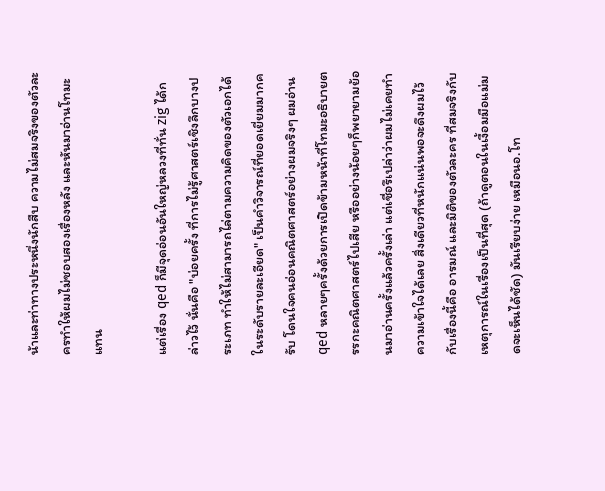น้าและท่าทางประหนึ่งนักสืบ ความไม่สมจริงของตัวละครทำให้ผมไม่ชอบสองเรื่องหลัง และหันมาอ่านโทมะแทน

แต่เรื่อง qed ก็มีจุดอ่อนอันใหญ่หลวงที่ทั่น zig ได้กล่าวไว้ นั่นคือ "บ่อยครั้ง ที่การไม่รู้ศาสตร์เชิงลึกบางประเภท ทำให้ไม่สามารถไล่ตามความคิดของตัวเอกได้ ในระดับรายละเอียด" เป็นคำวิจารณ์ที่ยอดเยี่ยมมากครับ โดนใจคนอ่อนคณิตศาสตร์อย่างผมจริงๆ ผมอ่าน qed หลายๆครั้งด้วยการเปิดข้ามหน้าที่โทมะอธิบายตรรกะคณิตศาสตร์ไปเสีย หรืออย่างน้อยๆก็พยายามย้อนมาอ่านครั้งแล้วครั้งเล่า แต่เชื่อรึเปล่าว่าผมไม่เคยทำความเข้าใจได้เลย สิ่งเดียวที่หนักแน่นพอจะดึงผมไว้กับเรื่องนี้คือ อารมณ์ และมิติของตัวละคร ที่สมจริงกับเหตุการณ์ในเรื่องเป็นที่สุด (ถ้าดูตอนในเงื้อมมือแม่มดจะเห็นได้ชัด) มันเรียบง่าย เหมือนอ.โท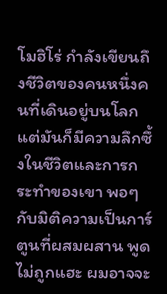โมฮิโร่ กำลังเขียนถึงชีวิตของคนหนึ่งคนที่เดินอยู่บนโลก แต่มันก็มีความลึกซึ้งในชีวิตและการกระทำของเขา พอๆกับมิติความเป็นการ์ตูนที่ผสมผสาน พูดไม่ถูกแฮะ ผมอาจจะ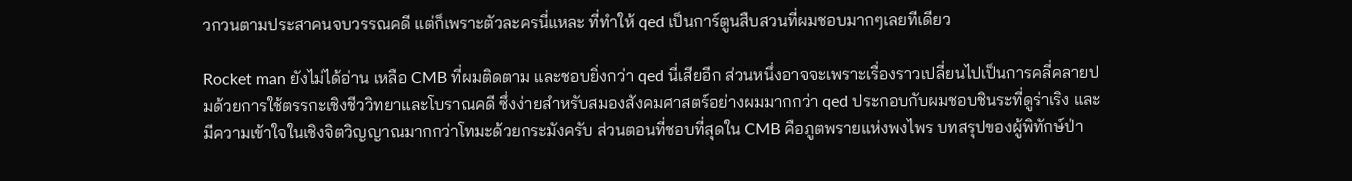วกวนตามประสาคนจบวรรณคดี แต่ก็เพราะตัวละครนี่แหละ ที่ทำให้ qed เป็นการ์ตูนสืบสวนที่ผมชอบมากๆเลยทีเดียว

Rocket man ยังไม่ได้อ่าน เหลือ CMB ที่ผมติดตาม และชอบยิ่งกว่า qed นี่เสียอีก ส่วนหนึ่งอาจจะเพราะเรื่องราวเปลี่ยนไปเป็นการคลี่คลายปมด้วยการใช้ตรรกะเชิงชีววิทยาและโบราณคดี ซึ่งง่ายสำหรับสมองสังคมศาสตร์อย่างผมมากกว่า qed ประกอบกับผมชอบชินระที่ดูร่าเริง และมีความเข้าใจในเชิงจิตวิญญาณมากกว่าโทมะด้วยกระมังครับ ส่วนตอนที่ชอบที่สุดใน CMB คือภูตพรายแห่งพงไพร บทสรุปของผู้พิทักษ์ป่า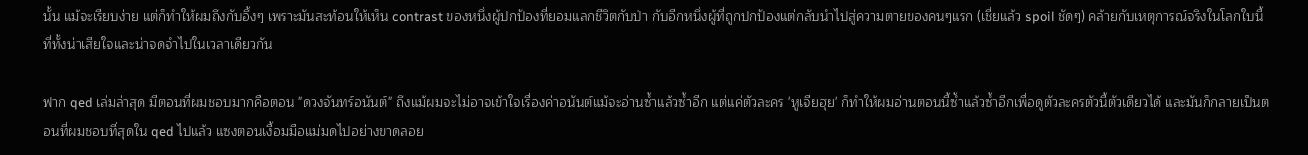นั้น แม้จะเรียบง่าย แต่ก็ทำให้ผมถึงกับอึ้งๆ เพราะมันสะท้อนให้เห็น contrast ของหนึ่งผู้ปกป้องที่ยอมแลกชีวิตกับป่า กับอีกหนึ่งผู้ที่ถูกปกป้องแต่กลับนำไปสู่ความตายของคนๆแรก (เชี่ยแล้ว spoil ชัดๆ) คล้ายกับเหตุการณ์จริงในโลกใบนี้ ที่ทั้งน่าเสียใจและน่าจดจำไปในเวลาเดียวกัน

ฟาก qed เล่มล่าสุด มีตอนที่ผมชอบมากคือตอน "ดวงจันทร์อนันต์" ถึงแม้ผมจะไม่อาจเข้าใจเรื่องค่าอนันต์แม้จะอ่านซ้ำแล้วซ้ำอีก แต่แค่ตัวละคร 'หูเจียฮุย' ก็ทำให้ผมอ่านตอนนี้ซ้ำแล้วซ้ำอีกเพื่อดูตัวละครตัวนี้ตัวเดียวได้ และมันก็กลายเป็นตอนที่ผมชอบที่สุดใน qed ไปแล้ว แซงตอนเงื้อมมือแม่มดไปอย่างขาดลอย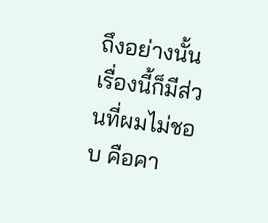ถึงอย่างนั้น เรื่องนี้ก็มีส่วนที่ผมไม่ชอบ คือคา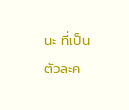นะ ที่เป็นตัวละค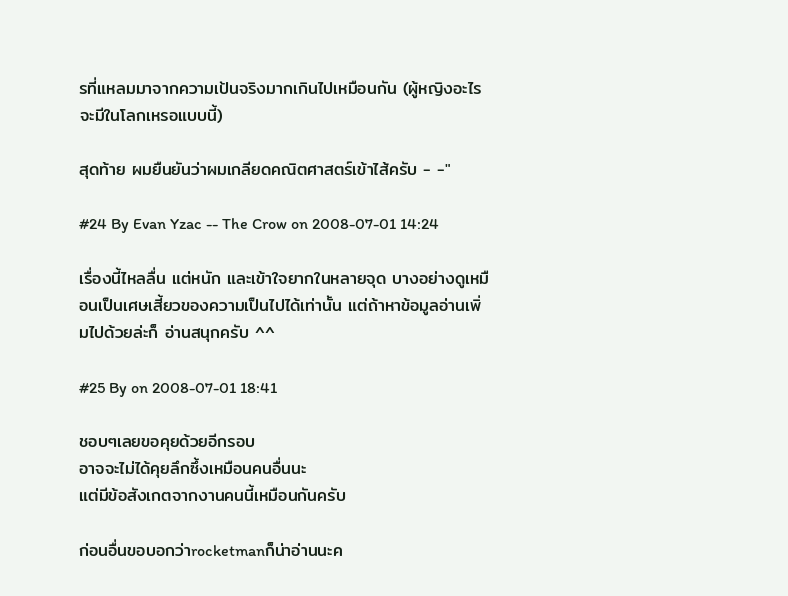รที่แหลมมาจากความเป้นจริงมากเกินไปเหมือนกัน (ผู้หญิงอะไร จะมีในโลกเหรอแบบนี้)

สุดท้าย ผมยืนยันว่าผมเกลียดคณิตศาสตร์เข้าไส้ครับ - -"

#24 By Evan Yzac -- The Crow on 2008-07-01 14:24

เรื่องนี้ไหลลื่น แต่หนัก และเข้าใจยากในหลายจุด บางอย่างดูเหมือนเป็นเศษเสี้ยวของความเป็นไปได้เท่านั้น แต่ถ้าหาข้อมูลอ่านเพิ่มไปด้วยล่ะก็ อ่านสนุกครับ ^^

#25 By on 2008-07-01 18:41

ชอบๆเลยขอคุยด้วยอีกรอบ
อาจจะไม่ได้คุยลึกซึ้งเหมือนคนอื่นนะ
แต่มีข้อสังเกตจากงานคนนี้เหมือนกันครับ

ก่อนอื่นขอบอกว่าrocketmanก็น่าอ่านนะค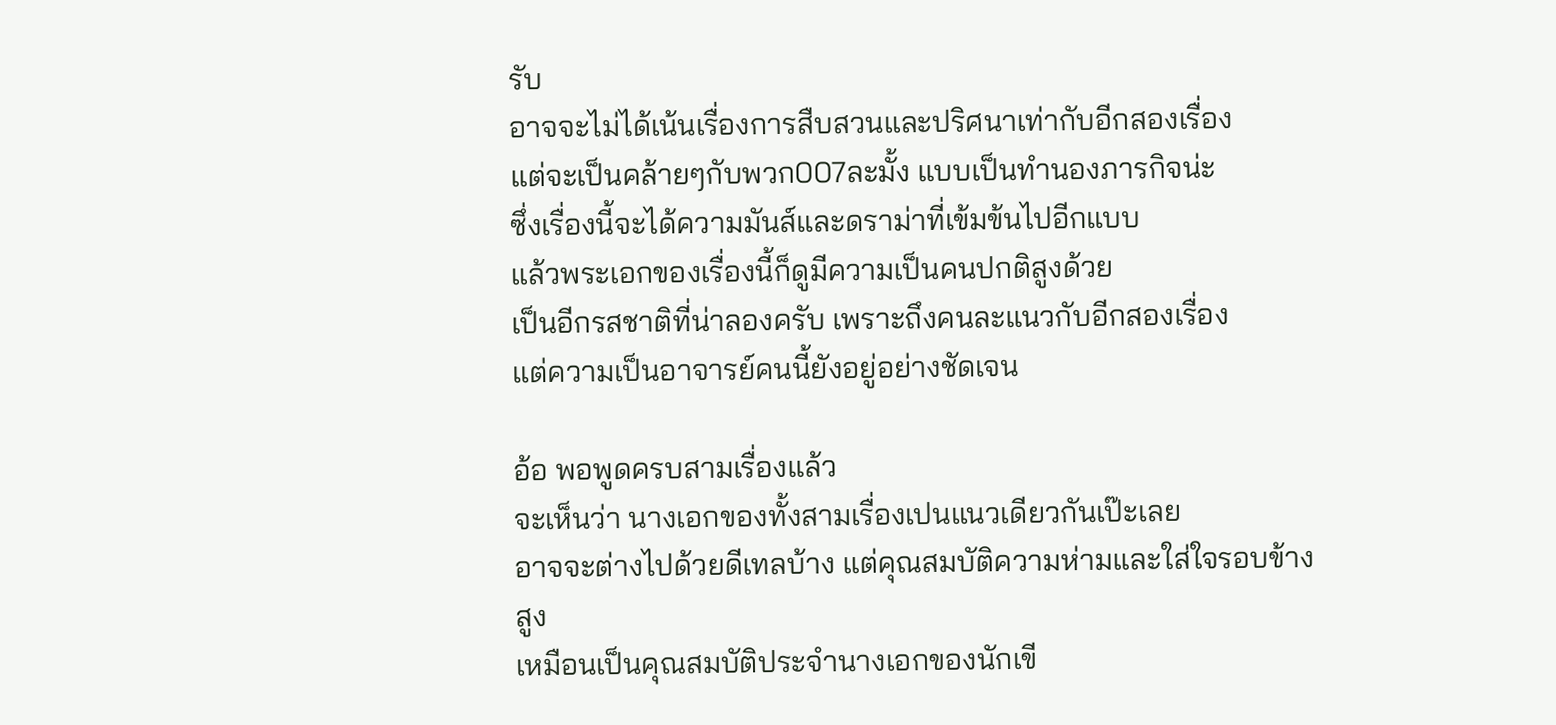รับ
อาจจะไม่ได้เน้นเรื่องการสืบสวนและปริศนาเท่ากับอีกสองเรื่อง
แต่จะเป็นคล้ายๆกับพวก007ละมั้ง แบบเป็นทำนองภารกิจน่ะ
ซึ่งเรื่องนี้จะได้ความมันส์และดราม่าที่เข้มข้นไปอีกแบบ
แล้วพระเอกของเรื่องนี้ก็ดูมีความเป็นคนปกติสูงด้วย
เป็นอีกรสชาติที่น่าลองครับ เพราะถึงคนละแนวกับอีกสองเรื่อง
แต่ความเป็นอาจารย์คนนี้ยังอยู่อย่างชัดเจน

อ้อ พอพูดครบสามเรื่องแล้ว
จะเห็นว่า นางเอกของทั้งสามเรื่องเปนแนวเดียวกันเป๊ะเลย
อาจจะต่างไปด้วยดีเทลบ้าง แต่คุณสมบัติความห่ามและใส่ใจรอบข้างสูง
เหมือนเป็นคุณสมบัติประจำนางเอกของนักเขี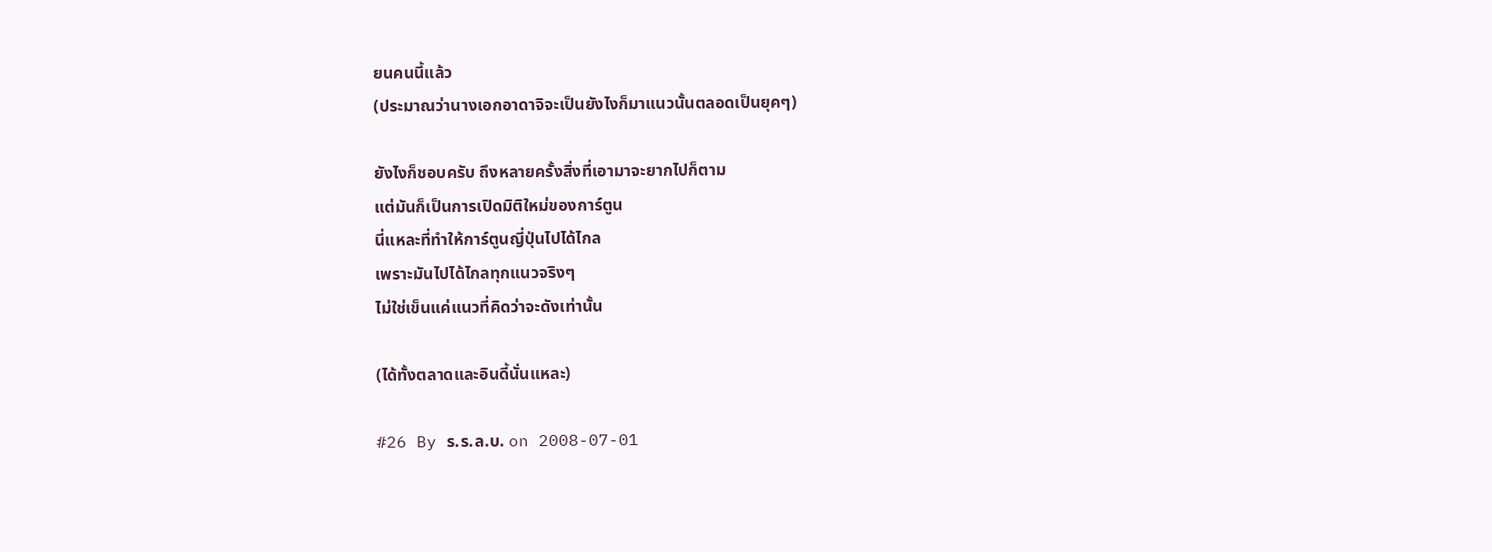ยนคนนี้แล้ว
(ประมาณว่านางเอกอาดาจิจะเป็นยังไงก็มาแนวนั้นตลอดเป็นยุคๆ)

ยังไงก็ชอบครับ ถึงหลายครั้งสิ่งที่เอามาจะยากไปก็ตาม
แต่มันก็เป็นการเปิดมิติใหม่ของการ์ตูน
นี่แหละที่ทำให้การ์ตูนญี่ปุ่นไปได้ไกล
เพราะมันไปได้ไกลทุกแนวจริงๆ
ไม่ใช่เข็นแค่แนวที่คิดว่าจะดังเท่านั้น

(ได้ทั้งตลาดและอินดี้นั่นแหละ)

#26 By ร.ร.ล.บ. on 2008-07-01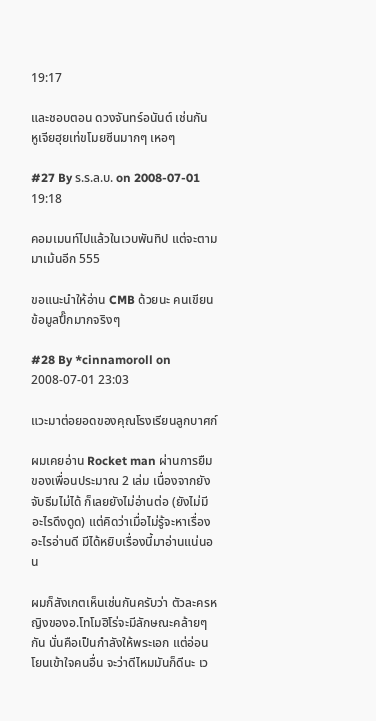19:17

และชอบตอน ดวงจันทร์อนันต์ เช่นกัน
หูเจียฮุยเท่ขโมยซีนมากๆ เหอๆ

#27 By ร.ร.ล.บ. on 2008-07-01 19:18

คอมเมนท์ไปแล้วในเวบพันทิป แต่จะตามมาเม้นอีก 555

ขอแนะนำให้อ่าน CMB ด้วยนะ คนเขียนข้อมูลปึ๊กมากจริงๆ

#28 By *cinnamoroll on 2008-07-01 23:03

แวะมาต่อยอดของคุณโรงเรียนลูกบาศก์

ผมเคยอ่าน Rocket man ผ่านการยืมของเพื่อนประมาณ 2 เล่ม เนื่องจากยังจับธีมไม่ได้ ก็เลยยังไม่อ่านต่อ (ยังไม่มีอะไรดึงดูด) แต่คิดว่าเมื่อไม่รู้จะหาเรื่องอะไรอ่านดี มีได้หยิบเรื่องนี้มาอ่านแน่นอน

ผมก็สังเกตเห็นเช่นกันครับว่า ตัวละครหญิงของอ.โทโมฮิโร่จะมีลักษณะคล้ายๆกัน นั่นคือเป็นกำลังให้พระเอก แต่อ่อนโยนเข้าใจคนอื่น จะว่าดีไหมมันก็ดีนะ เว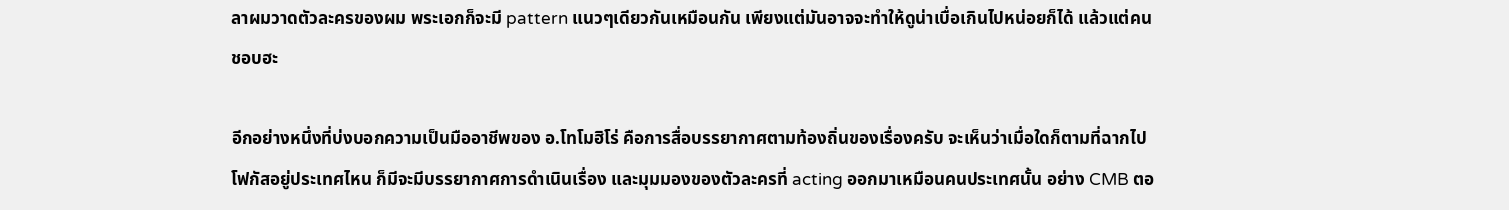ลาผมวาดตัวละครของผม พระเอกก็จะมี pattern แนวๆเดียวกันเหมือนกัน เพียงแต่มันอาจจะทำให้ดูน่าเบื่อเกินไปหน่อยก็ได้ แล้วแต่คนชอบฮะ

อีกอย่างหนึ่งที่บ่งบอกความเป็นมืออาชีพของ อ.โทโมฮิโร่ คือการสื่อบรรยากาศตามท้องถิ่นของเรื่องครับ จะเห็นว่าเมื่อใดก็ตามที่ฉากไปโฟกัสอยู่ประเทศไหน ก็มีจะมีบรรยากาศการดำเนินเรื่อง และมุมมองของตัวละครที่ acting ออกมาเหมือนคนประเทศนั้น อย่าง CMB ตอ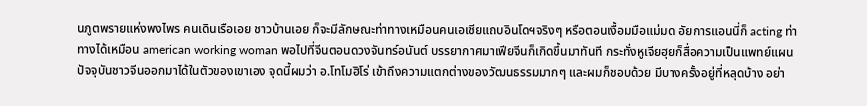นภูตพรายแห่งพงไพร คนเดินเรือเอย ชาวบ้านเอย ก็จะมีลักษณะท่าทางเหมือนคนเอเชียแถบอินโดฯจริงๆ หรือตอนเงื้อมมือแม่มด อัยการแอนนี่ก็ acting ท่าทางได้เหมือน american working woman พอไปที่จีนตอนดวงจันทร์อนันต์ บรรยากาศมาเฟียจีนก็เกิดขึ้นมาทันที กระทั่งหูเจียฮุยก็สื่อความเป็นแพทย์แผนปัจจุบันชาวจีนออกมาได้ในตัวของเขาเอง จุดนี้ผมว่า อ.โทโมฮิโร่ เข้าถึงความแตกต่างของวัฒนธรรมมากๆ และผมก็ชอบด้วย มีบางครั้งอยู่ที่หลุดบ้าง อย่า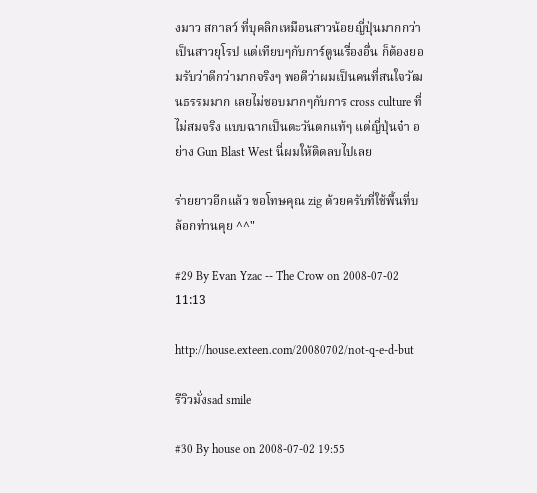งมาว สกาลว์ ที่บุคลิกเหมือนสาวน้อยญี่ปุ่นมากกว่าเป็นสาวยุโรป แต่เทียบๆกับการ์ตูนเรื่องอื่น ก็ต้องยอมรับว่าดีกว่ามากจริงๆ พอดีว่าผมเป็นคนที่สนใจวัฒนธรรมมาก เลยไม่ชอบมากๆกับการ cross culture ที่ไม่สมจริง แบบฉากเป็นตะวันตกแท้ๆ แต่ญี่ปุ่นจ๋า อย่าง Gun Blast West นี่ผมให้ติดลบไปเลย

ร่ายยาวอีกแล้ว ขอโทษคุณ zig ด้วยครับที่ใช้พื้นที่บล้อกท่านคุย ^^"

#29 By Evan Yzac -- The Crow on 2008-07-02 11:13

http://house.exteen.com/20080702/not-q-e-d-but

รีวิวมั่งsad smile

#30 By house on 2008-07-02 19:55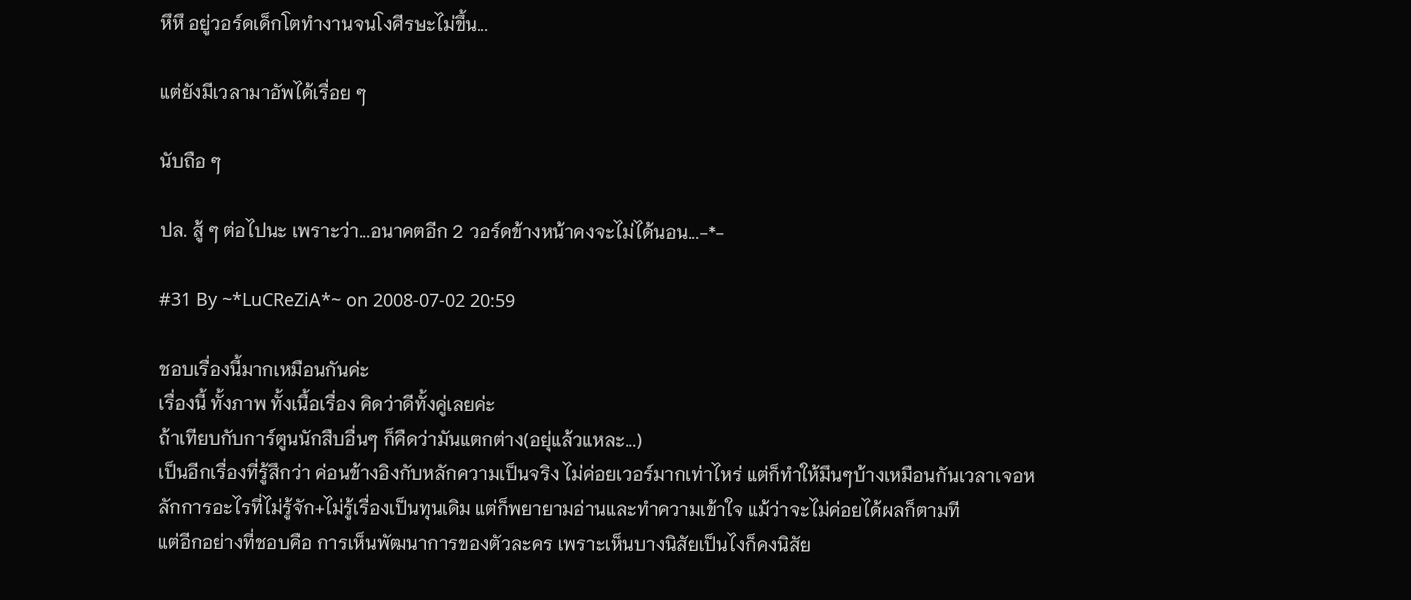หึหึ อยู่วอร์ดเด็กโตทำงานจนโงศีรษะไม่ขึ้น...

แต่ยังมีเวลามาอัพได้เรื่อย ๆ

นับถือ ๆ

ปล. สู้ ๆ ต่อไปนะ เพราะว่า...อนาคตอีก 2 วอร์ดข้างหน้าคงจะไม่ได้นอน...-*-

#31 By ~*LuCReZiA*~ on 2008-07-02 20:59

ชอบเรื่องนี้มากเหมือนกันค่ะ
เรื่องนี้ ทั้งภาพ ทั้งเนื้อเรื่อง คิดว่าดีทั้งคู่เลยค่ะ
ถ้าเทียบกับการ์ตูนนักสืบอื่นๆ ก็คืดว่ามันแตกต่าง(อยุ่แล้วแหละ...)
เป็นอีกเรื่องที่รู้สึกว่า ค่อนข้างอิงกับหลักความเป็นจริง ไม่ค่อยเวอร์มากเท่าไหร่ แต่ก็ทำให้มึนๆบ้างเหมือนกันเวลาเจอหลักการอะไรที่ไม่รู้จัก+ไม่รู้เรื่องเป็นทุนเดิม แต่ก็พยายามอ่านและทำความเข้าใจ แม้ว่าจะไม่ค่อยได้ผลก็ตามที
แต่อีกอย่างที่ชอบคือ การเห็นพัฒนาการของตัวละคร เพราะเห็นบางนิสัยเป็นไงก็คงนิสัย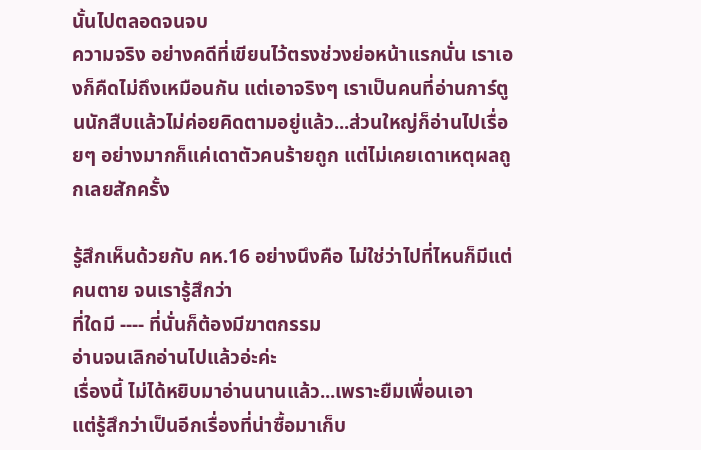นั้นไปตลอดจนจบ
ความจริง อย่างคดีที่เขียนไว้ตรงช่วงย่อหน้าแรกนั่น เราเองก็คืดไม่ถึงเหมือนกัน แต่เอาจริงๆ เราเป็นคนที่อ่านการ์ตูนนักสืบแล้วไม่ค่อยคิดตามอยู่แล้ว...ส่วนใหญ่ก็อ่านไปเรื่อยๆ อย่างมากก็แค่เดาตัวคนร้ายถูก แต่ไม่เคยเดาเหตุผลถูกเลยสักครั้ง

รู้สึกเห็นด้วยกับ คห.16 อย่างนึงคือ ไม่ใช่ว่าไปที่ไหนก็มีแต่คนตาย จนเรารู้สึกว่า
ที่ใดมี ---- ที่นั่นก็ต้องมีฆาตกรรม
อ่านจนเลิกอ่านไปแล้วอ่ะค่ะ
เรื่องนี้ ไม่ได้หยิบมาอ่านนานแล้ว...เพราะยืมเพื่อนเอา
แต่รู้สึกว่าเป็นอีกเรื่องที่น่าซื้อมาเก็บ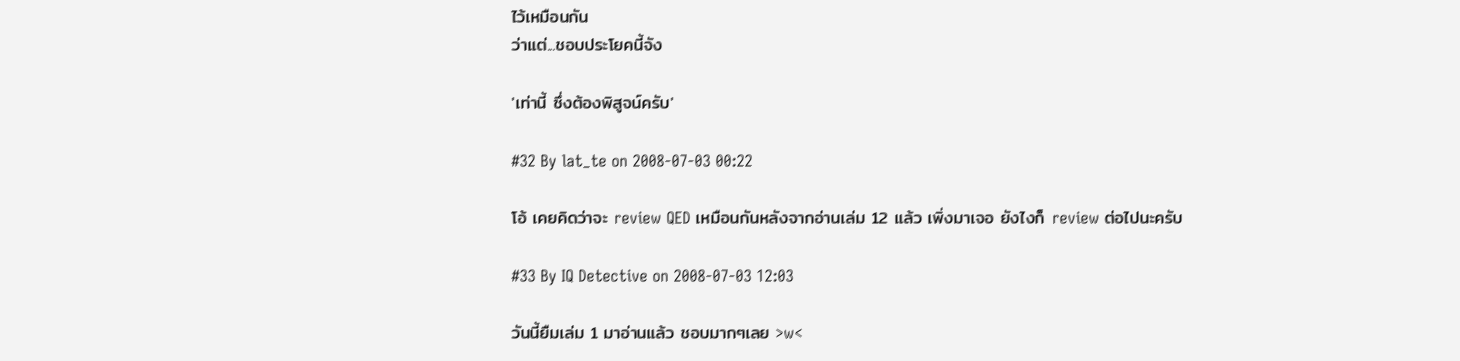ไว้เหมือนกัน
ว่าแต่...ชอบประโยคนี้จัง

'เท่านี้ ซึ่งต้องพิสูจน์ครับ'

#32 By lat_te on 2008-07-03 00:22

โอ้ เคยคิดว่าจะ review QED เหมือนกันหลังจากอ่านเล่ม 12 แล้ว เพิ่งมาเจอ ยังไงก็ review ต่อไปนะครับ

#33 By IQ Detective on 2008-07-03 12:03

วันนี้ยืมเล่ม 1 มาอ่านแล้ว ชอบมากๆเลย >w<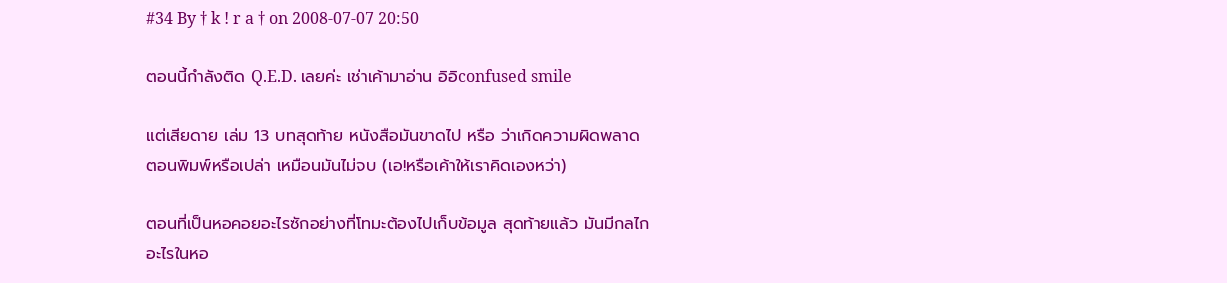#34 By † k ! r a † on 2008-07-07 20:50

ตอนนี้กำลังติด Q.E.D. เลยค่ะ เช่าเค้ามาอ่าน อิอิconfused smile

แต่เสียดาย เล่ม 13 บทสุดท้าย หนังสือมันขาดไป หรือ ว่าเกิดความผิดพลาดตอนพิมพ์หรือเปล่า เหมือนมันไม่จบ (เอ!หรือเค้าให้เราคิดเองหว่า)

ตอนที่เป็นหอคอยอะไรซักอย่างที่โทมะต้องไปเก็บข้อมูล สุดท้ายแล้ว มันมีกลไกอะไรในหอ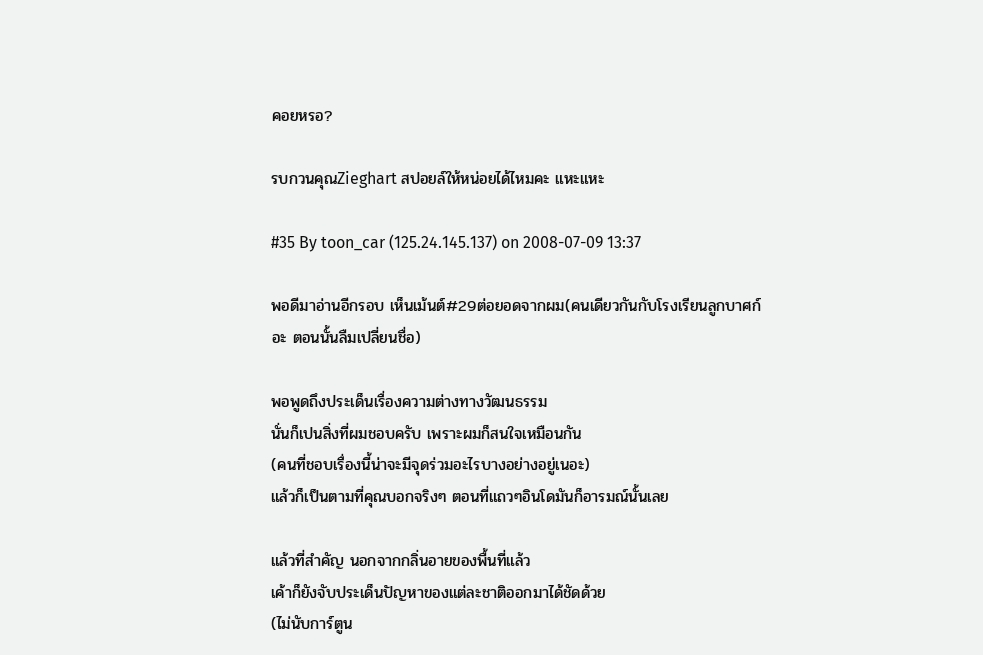คอยหรอ?

รบกวนคุณZieghart สปอยล์ให้หน่อยได้ไหมคะ แหะแหะ

#35 By toon_car (125.24.145.137) on 2008-07-09 13:37

พอดีมาอ่านอีกรอบ เห็นเม้นต์#29ต่อยอดจากผม(คนเดียวกันกับโรงเรียนลูกบาศก์อะ ตอนนั้นลืมเปลี่ยนชื่อ)

พอพูดถึงประเด็นเรื่องความต่างทางวัฒนธรรม
นั่นก็เปนสิ่งที่ผมชอบครับ เพราะผมก็สนใจเหมือนกัน
(คนที่ชอบเรื่องนี้น่าจะมีจุดร่วมอะไรบางอย่างอยู่เนอะ)
แล้วก็เป็นตามที่คุณบอกจริงๆ ตอนที่แถวๆอินโดมันก็อารมณ์นั้นเลย

แล้วที่สำคัญ นอกจากกลิ่นอายของพื้นที่แล้ว
เค้าก็ยังจับประเด็นปัญหาของแต่ละชาติออกมาได้ชัดด้วย
(ไม่นับการ์ตูน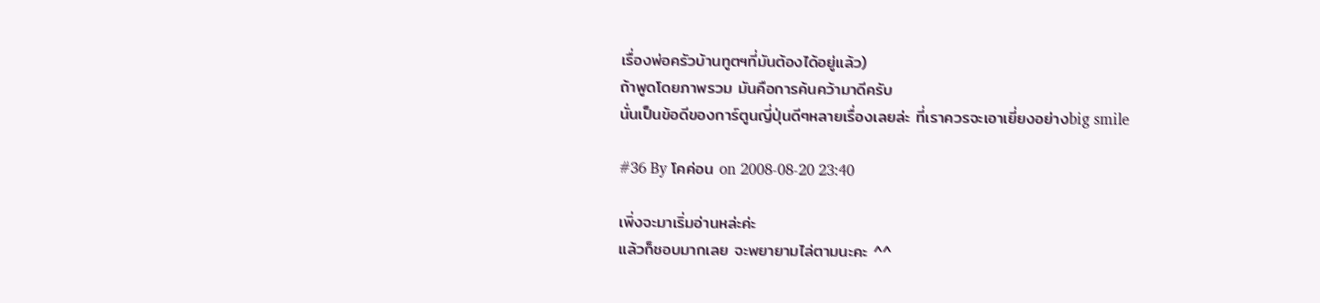เรื่องพ่อครัวบ้านทูตฯที่มันต้องได้อยู่แล้ว)
ถ้าพูดโดยภาพรวม มันคือการค้นคว้ามาดีครับ
นั่นเป็นข้อดีของการ์ตูนญี่ปุ่นดีๆหลายเรื่องเลยล่ะ ที่เราควรจะเอาเยี่ยงอย่างbig smile

#36 By โคค่อน on 2008-08-20 23:40

เพิ่งจะมาเริ่มอ่านหล่ะค่ะ
แล้วก็ชอบมากเลย จะพยายามไล่ตามนะคะ ^^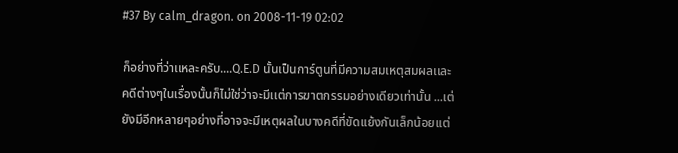#37 By calm_dragon. on 2008-11-19 02:02

ก็อย่างที่ว่าเเหละครับ....Q.E.D นั้นเป็นการ์ตูนที่มีความสมเหตุสมผลเเละคดีต่างๆในเรื่องนั้นก็ไม่ใช่ว่าจะมีเเต่การฆาตกรรมอย่างเดียวเท่านั้น ...เต่ยังมีอีกหลายๆอย่างที่อาจจะมีเหตุผลในบางคดีที่ขัดเเย้งกันเล็กน้อยเเต่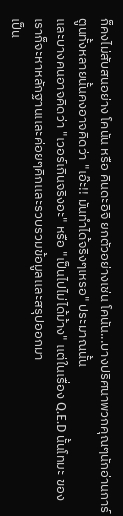ก็คงไม่สับสนอย่าง โคนัน หรือ คินดะอิจิ ยกตัวอย่างเช่น โคนัน...บางปริศนาพวกคุณๆนักอ่านการ์ตูนทั้งหลายนั้นคงอาจคิดว่า "เอ๊ะ!! มันทำได้จริงๆเหรอ" ประมาณนั้น
เเละบางคนอาจคิดว่า "เวอร์เกินจริงอะ" หรือ "เป็นไปไม่ได้ม้าง" เเต่ในเรื่อง Q.E.D นั้นโทมะ ของเราก็จะหาหลักฐานเเละค่อยๆคิกเเละรวบรวมข้อมูลเเละสรุปออกมา
เป็น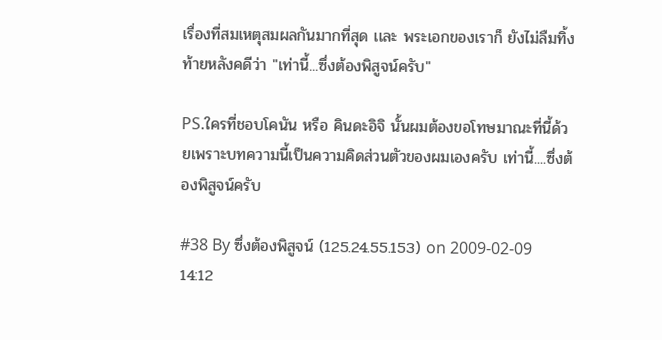เรื่องที่สมเหตุสมผลกันมากที่สุด เเละ พระเอกของเราก็ ยังไม่ลืมทิ้งท้ายหลังคดีว่า "เท่านี้...ซึ่งต้องพิสูจน์ครับ"

PS.ใครที่ชอบโคนัน หรือ คินดะอิจิ นั้นผมต้องขอโทษมาณะที่นี้ด้วยเพราะบทความนี้เป็นความคิดส่วนตัวของผมเองครับ เท่านี้....ซึ่งต้องพิสูจน์ครับ

#38 By ซึ่งต้องพิสูจน์ (125.24.55.153) on 2009-02-09 14:12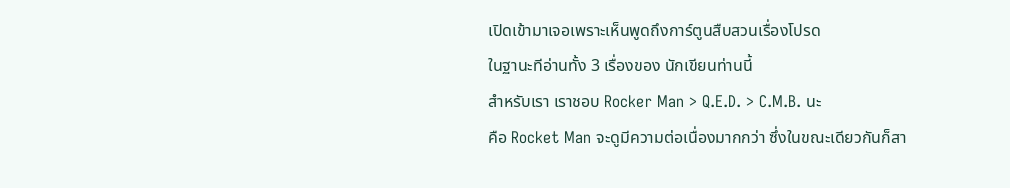เปิดเข้ามาเจอเพราะเห็นพูดถึงการ์ตูนสืบสวนเรื่องโปรด
ในฐานะทีอ่านทั้ง 3 เรื่องของ นักเขียนท่านนี้
สำหรับเรา เราชอบ Rocker Man > Q.E.D. > C.M.B. นะ
คือ Rocket Man จะดูมีความต่อเนื่องมากกว่า ซึ่งในขณะเดียวกันก็สา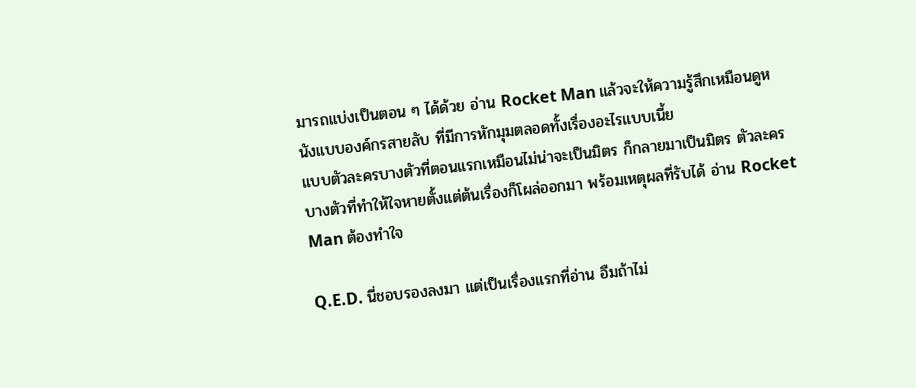มารถแบ่งเป็นตอน ๆ ได้ด้วย อ่าน Rocket Man แล้วจะให้ความรู้สึกเหมือนดูหนังแบบองค์กรสายลับ ที่มีการหักมุมตลอดทั้งเรื่องอะไรแบบเนี้ย
แบบตัวละครบางตัวที่ตอนแรกเหมือนไม่น่าจะเป็นมิตร ก็กลายมาเป็นมิตร ตัวละครบางตัวที่ทำให้ใจหายตั้งแต่ต้นเรื่องก็โผล่ออกมา พร้อมเหตุผลที่รับได้ อ่าน Rocket Man ต้องทำใจ

Q.E.D. นี่ชอบรองลงมา แต่เป็นเรื่องแรกที่อ่าน อืมถ้าไม่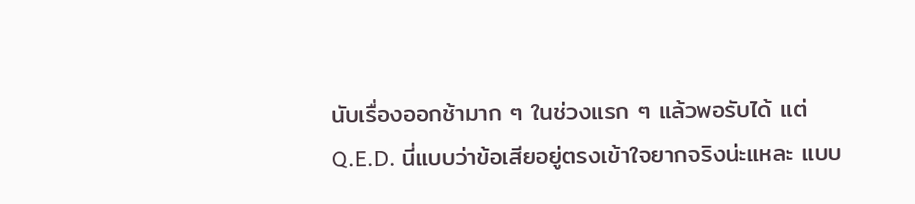นับเรื่องออกช้ามาก ๆ ในช่วงแรก ๆ แล้วพอรับได้ แต่ Q.E.D. นี่แบบว่าข้อเสียอยู่ตรงเข้าใจยากจริงน่ะแหละ แบบ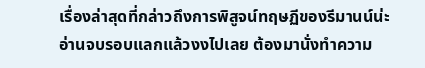เรื่องล่าสุดที่กล่าวถึงการพิสูจน์ทฤษฏีของรีมานน์น่ะ อ่านจบรอบแลกแล้วงงไปเลย ต้องมานั่งทำความ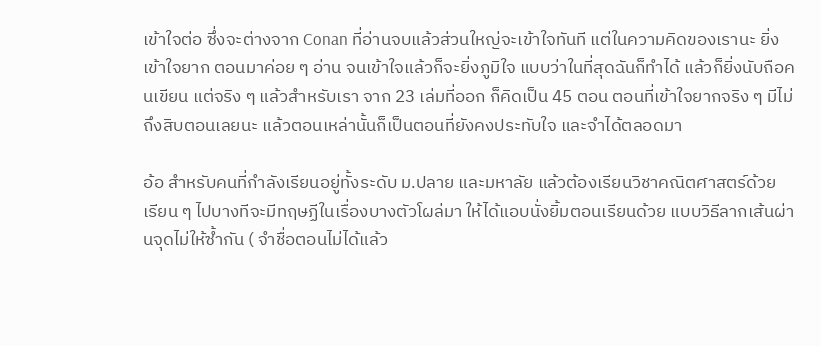เข้าใจต่อ ซึ่งจะต่างจาก Conan ที่อ่านจบแล้วส่วนใหญ่จะเข้าใจทันที แต่ในความคิดของเรานะ ยิ่งเข้าใจยาก ตอนมาค่อย ๆ อ่าน จนเข้าใจแล้วก็จะยิ่งภูมิใจ แบบว่าในที่สุดฉันก็ทำได้ แล้วก็ยิ่งนับถือคนเขียน แต่จริง ๆ แล้วสำหรับเรา จาก 23 เล่มที่ออก ก็คิดเป็น 45 ตอน ตอนที่เข้าใจยากจริง ๆ มีไม่ถึงสิบตอนเลยนะ แล้วตอนเหล่านั้นก็เป็นตอนที่ยังคงประทับใจ และจำได้ตลอดมา

อ้อ สำหรับคนที่กำลังเรียนอยู่ทั้งระดับ ม.ปลาย และมหาลัย แล้วต้องเรียนวิชาคณิตศาสตร์ด้วย เรียน ๆ ไปบางทีจะมีทฤษฏีในเรื่องบางตัวโผล่มา ให้ได้แอบนั่งยิ้มตอนเรียนด้วย แบบวิธีลากเส้นผ่านจุดไม่ให้ซ้ำกัน ( จำชื่อตอนไม่ได้แล้ว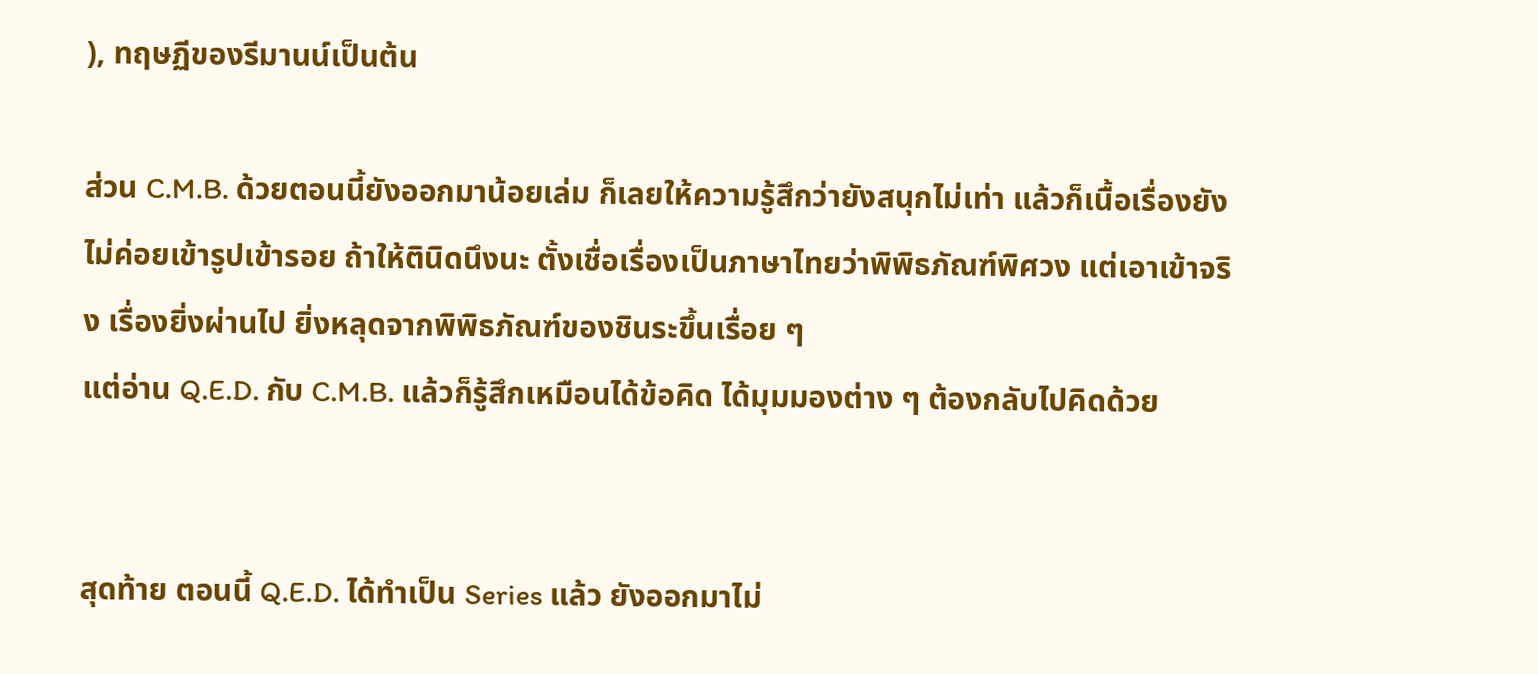), ทฤษฏีของรีมานน์เป็นต้น

ส่วน C.M.B. ด้วยตอนนี้ยังออกมาน้อยเล่ม ก็เลยให้ความรู้สึกว่ายังสนุกไม่เท่า แล้วก็เนื้อเรื่องยังไม่ค่อยเข้ารูปเข้ารอย ถ้าให้ตินิดนึงนะ ตั้งเชื่อเรื่องเป็นภาษาไทยว่าพิพิธภัณฑ์พิศวง แต่เอาเข้าจริง เรื่องยิ่งผ่านไป ยิ่งหลุดจากพิพิธภัณฑ์ของชินระขึ้นเรื่อย ๆ
แต่อ่าน Q.E.D. กับ C.M.B. แล้วก็รู้สึกเหมือนได้ข้อคิด ได้มุมมองต่าง ๆ ต้องกลับไปคิดด้วย


สุดท้าย ตอนนี้ Q.E.D. ได้ทำเป็น Series แล้ว ยังออกมาไม่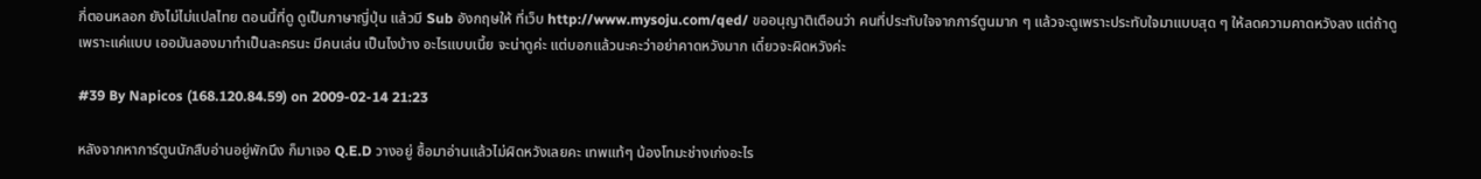กี่ตอนหลอก ยังไม่ไม่แปลไทย ตอนนี้ที่ดู ดูเป็นภาษาญี่ปุ่น แล้วมี Sub อังกฤษให้ ที่เว็บ http://www.mysoju.com/qed/ ขออนุญาติเตือนว่า คนที่ประทับใจจากการ์ตูนมาก ๆ แล้วจะดูเพราะประทับใจมาแบบสุด ๆ ให้ลดความคาดหวังลง แต่ถ้าดูเพราะแค่แบบ เออมันลองมาทำเป็นละครนะ มีคนเล่น เป็นไงบ้าง อะไรแบบเนี้ย จะน่าดูค่ะ แต่บอกแล้วนะคะว่าอย่าคาดหวังมาก เดี๋ยวจะผิดหวังค่ะ

#39 By Napicos (168.120.84.59) on 2009-02-14 21:23

หลังจากหาการ์ตูนนักสืบอ่านอยู่พักนึง ก็มาเจอ Q.E.D วางอยู่ ซื้อมาอ่านแล้วไม่ผิดหวังเลยคะ เทพแท้ๆ น้องโทมะช่างเก่งอะไร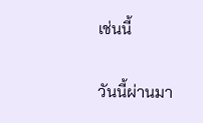เช่นนี้

วันนี้ผ่านมา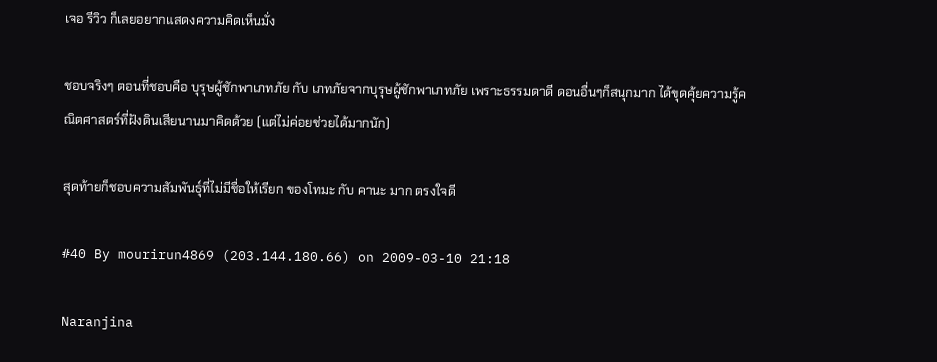เจอ รีวิว ก็เลยอยากแสดงความคิดเห็นมั่ง

ชอบจริงๆ ตอนที่ชอบคือ บุรุษผู้ชักพาเภทภัย กับ เภทภัยจากบุรุษผู้ชักพาเภทภัย เพราะธรรมดาดี ดอนอื่นๆก็สนุกมาก ได้ขุดคุ้ยความรู้คณิตศาสตร์ที่ฝังดินเสียนานมาคิดด้วย (แต่ไม่ค่อยช่วยได้มากนัก)

สุดท้ายก็ชอบความสัมพันธุ์ที่ไม่มีชื่อให้เรียก ของโทมะ กับ คานะ มาก ตรงใจดี

#40 By mourirun4869 (203.144.180.66) on 2009-03-10 21:18

Naranjina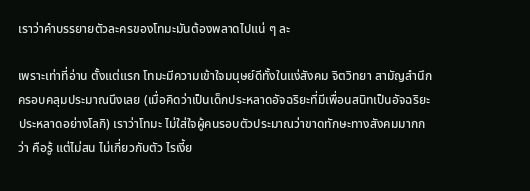เราว่าคำบรรยายตัวละครของโทมะมันต้องพลาดไปแน่ ๆ ละ

เพราะเท่าที่อ่าน ตั้งแต่แรก โทมะมีความเข้าใจมนุษย์ดีทั้งในแง่สังคม จิตวิทยา สามัญสำนึก ครอบคลุมประมาณนึงเลย (เมื่อคิดว่าเป็นเด็กประหลาดอัจฉริยะที่มีเพื่อนสนิทเป็นอัจฉริยะประหลาดอย่างโลกิ) เราว่าโทมะ ไม่ใส่ใจผู้คนรอบตัวประมาณว่าขาดทักษะทางสังคมมากกว่า คือรู้ แต่ไม่สน ไม่เกี่ยวกับตัว ไรเงี้ย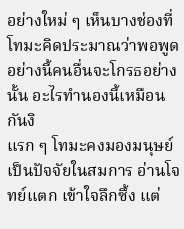อย่างใหม่ ๆ เห็นบางช่องที่โทมะคิดประมาณว่าพอพูดอย่างนี้คนอื่นจะโกรธอย่างนั้น อะไรทำนองนี้เหมือนกันงิ
แรก ๆ โทมะคงมองมนุษย์เป็นปัจจัยในสมการ อ่านโจทย์แตก เข้าใจลึกซึ้ง แต่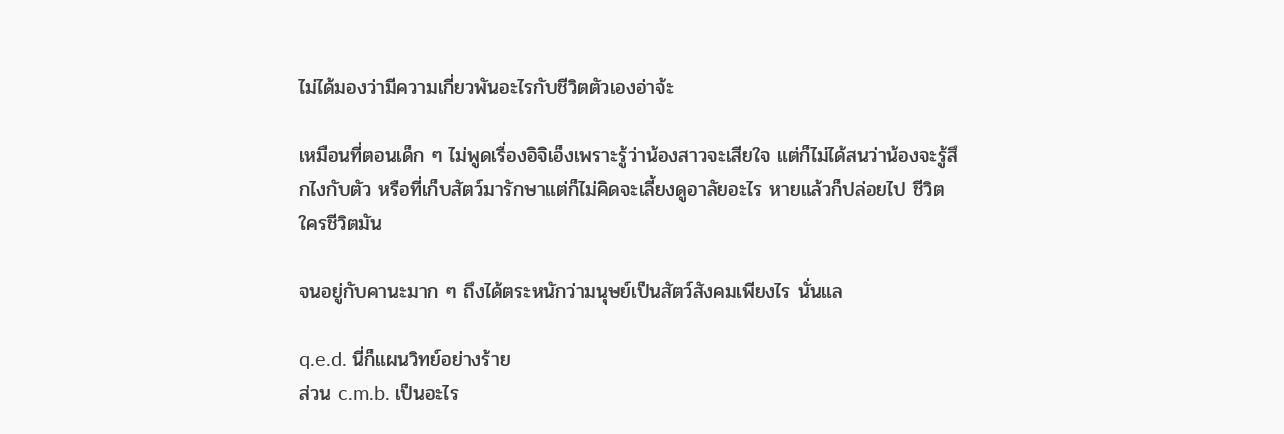ไม่ได้มองว่ามีความเกี่ยวพันอะไรกับชีวิตตัวเองอ่าจ้ะ

เหมือนที่ตอนเด็ก ๆ ไม่พูดเรื่องอิจิเอ็งเพราะรู้ว่าน้องสาวจะเสียใจ แต่ก็ไม่ได้สนว่าน้องจะรู้สึกไงกับตัว หรือที่เก็บสัตว์มารักษาแต่ก็ไม่คิดจะเลี้ยงดูอาลัยอะไร หายแล้วก็ปล่อยไป ชีวิตใครชีวิตมัน

จนอยู่กับคานะมาก ๆ ถึงได้ตระหนักว่ามนุษย์เป็นสัตว์สังคมเพียงไร นั่นแล

q.e.d. นี่ก็แผนวิทย์อย่างร้าย
ส่วน c.m.b. เป็นอะไร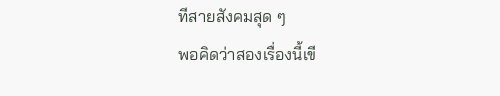ทีสายสังคมสุด ๆ
พอคิดว่าสองเรื่องนี้เขี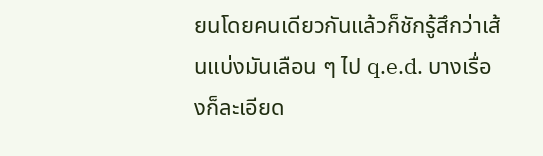ยนโดยคนเดียวกันแล้วก็ชักรู้สึกว่าเส้นแบ่งมันเลือน ๆ ไป q.e.d. บางเรื่องก็ละเอียด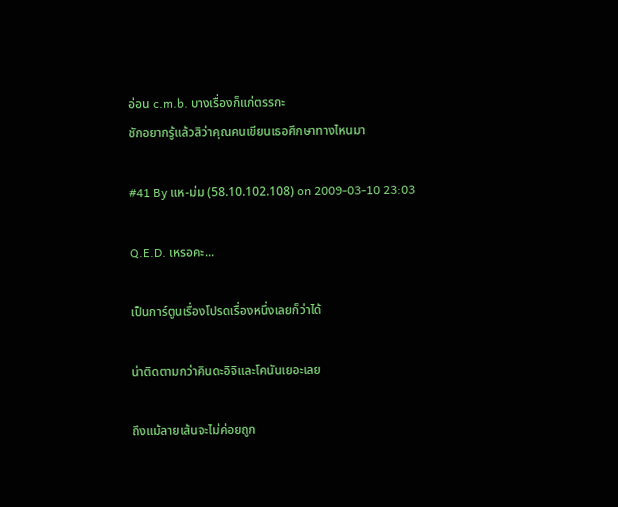อ่อน c.m.b. บางเรื่องก็แก่ตรรกะ
ชักอยากรู้แล้วสิว่าคุณคนเขียนเธอศึกษาทางไหนมา

#41 By แห-ม่ม (58.10.102.108) on 2009-03-10 23:03

Q.E.D. เหรอคะ...

เป็นการ์ตูนเรื่องโปรดเรื่องหนึ่งเลยก็ว่าได้

น่าติดตามกว่าคินดะอิจิและโคนันเยอะเลย

ถึงแม้ลายเส้นจะไม่ค่อยถูก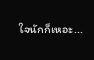ใจนักก็เหอะ...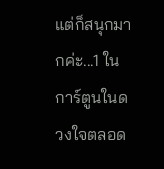แต่ก็สนุกมากค่ะ...1 ในการ์ตูนในดวงใจตลอด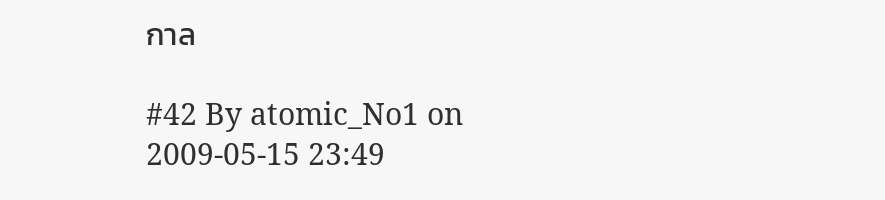กาล

#42 By atomic_No1 on 2009-05-15 23:49